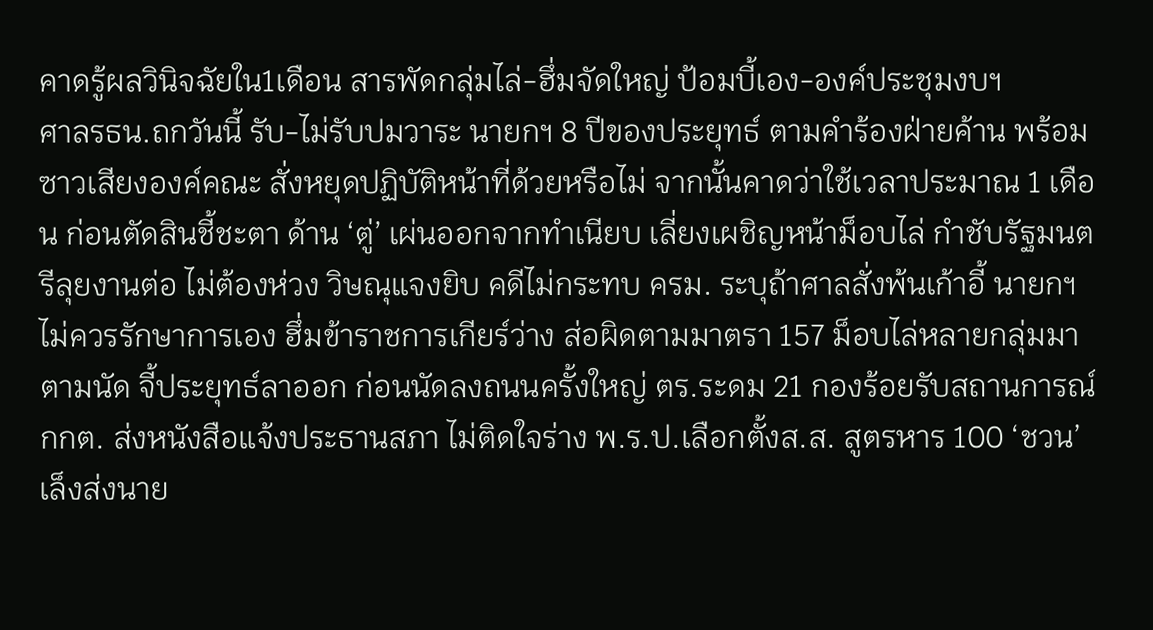คาดรู้ผลวินิจฉัยใน1เดือน สารพัดกลุ่มไล่-ฮึ่มจัดใหญ่ ป้อมบี้เอง-องค์ประชุมงบฯ
ศาลรธน.ถกวันนี้ รับ-ไม่รับปมวาระ นายกฯ 8 ปีของประยุทธ์ ตามคำร้องฝ่ายค้าน พร้อมซาวเสียงองค์คณะ สั่งหยุดปฏิบัติหน้าที่ด้วยหรือไม่ จากนั้นคาดว่าใช้เวลาประมาณ 1 เดือน ก่อนตัดสินชี้ชะตา ด้าน ‘ตู่’ เผ่นออกจากทำเนียบ เลี่ยงเผชิญหน้าม็อบไล่ กำชับรัฐมนตรีลุยงานต่อ ไม่ต้องห่วง วิษณุแจงยิบ คดีไม่กระทบ ครม. ระบุถ้าศาลสั่งพ้นเก้าอี้ นายกฯ ไม่ควรรักษาการเอง ฮึ่มข้าราชการเกียร์ว่าง ส่อผิดตามมาตรา 157 ม็อบไล่หลายกลุ่มมาตามนัด จี้ประยุทธ์ลาออก ก่อนนัดลงถนนครั้งใหญ่ ตร.ระดม 21 กองร้อยรับสถานการณ์ กกต. ส่งหนังสือแจ้งประธานสภา ไม่ติดใจร่าง พ.ร.ป.เลือกตั้งส.ส. สูตรหาร 100 ‘ชวน’ เล็งส่งนาย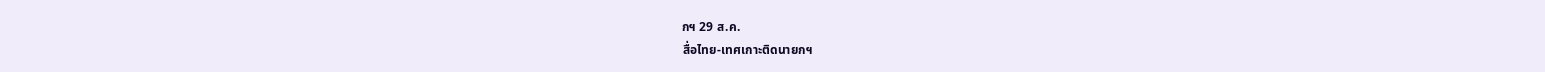กฯ 29 ส.ค.
สื่อไทย-เทศเกาะติดนายกฯ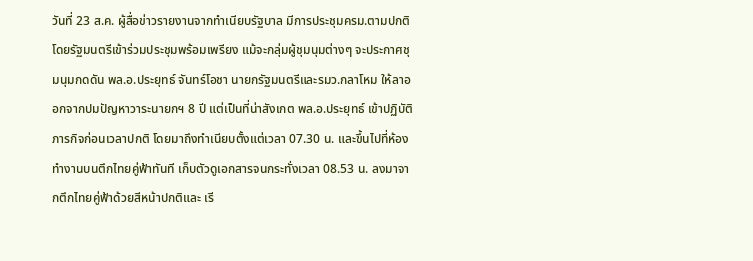วันที่ 23 ส.ค. ผู้สื่อข่าวรายงานจากทำเนียบรัฐบาล มีการประชุมครม.ตามปกติ โดยรัฐมนตรีเข้าร่วมประชุมพร้อมเพรียง แม้จะกลุ่มผู้ชุมนุมต่างๆ จะประกาศชุมนุมกดดัน พล.อ.ประยุทธ์ จันทร์โอชา นายกรัฐมนตรีและรมว.กลาโหม ให้ลาออกจากปมปัญหาวาระนายกฯ 8 ปี แต่เป็นที่น่าสังเกต พล.อ.ประยุทธ์ เข้าปฏิบัติภารกิจก่อนเวลาปกติ โดยมาถึงทำเนียบตั้งแต่เวลา 07.30 น. และขึ้นไปที่ห้องทำงานบนตึกไทยคู่ฟ้าทันที เก็บตัวดูเอกสารจนกระทั่งเวลา 08.53 น. ลงมาจากตึกไทยคู่ฟ้าด้วยสีหน้าปกติและ เรี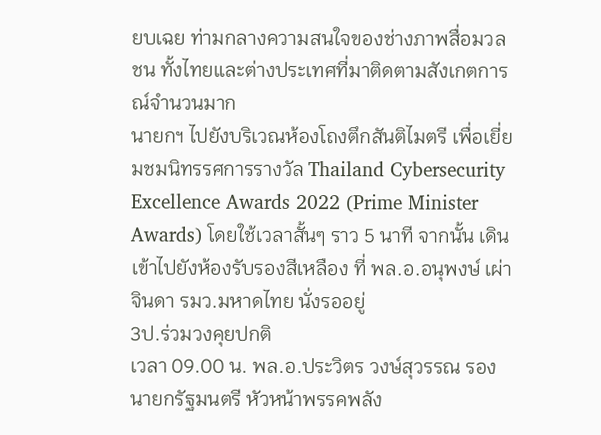ยบเฉย ท่ามกลางความสนใจของช่างภาพสื่อมวลชน ทั้งไทยและต่างประเทศที่มาติดตามสังเกตการณ์จำนวนมาก
นายกฯ ไปยังบริเวณห้องโถงตึกสันติไมตรี เพื่อเยี่ยมชมนิทรรศการรางวัล Thailand Cybersecurity Excellence Awards 2022 (Prime Minister Awards) โดยใช้เวลาสั้นๆ ราว 5 นาที จากนั้น เดินเข้าไปยังห้องรับรองสีเหลือง ที่ พล.อ.อนุพงษ์ เผ่าจินดา รมว.มหาดไทย นั่งรออยู่
3ป.ร่วมวงคุยปกติ
เวลา 09.00 น. พล.อ.ประวิตร วงษ์สุวรรณ รองนายกรัฐมนตรี หัวหน้าพรรคพลัง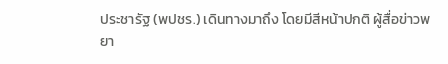ประชารัฐ (พปชร.) เดินทางมาถึง โดยมีสีหน้าปกติ ผู้สื่อข่าวพยา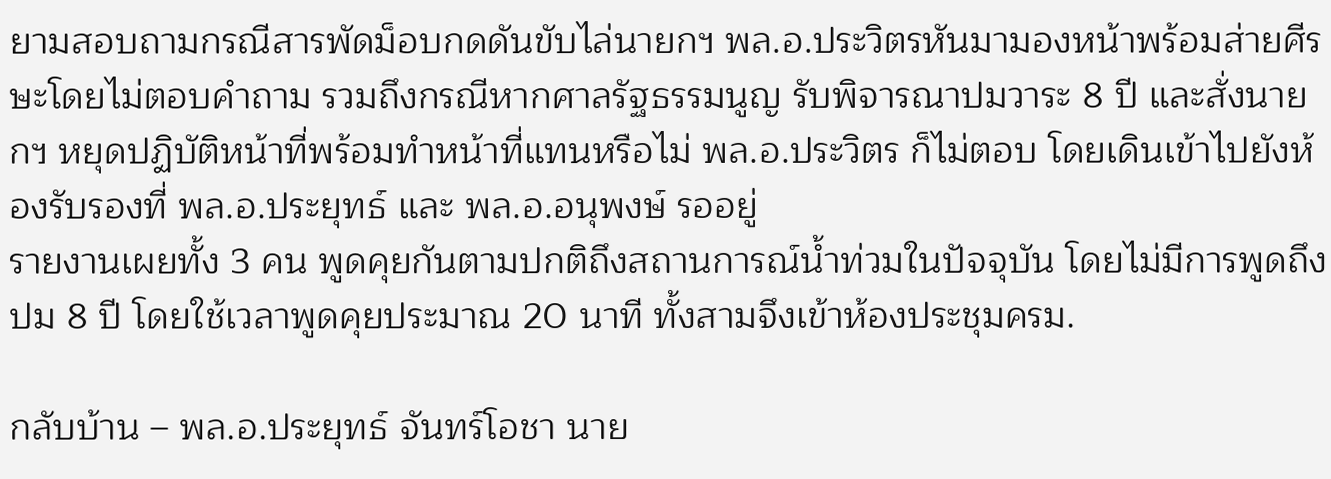ยามสอบถามกรณีสารพัดม็อบกดดันขับไล่นายกฯ พล.อ.ประวิตรหันมามองหน้าพร้อมส่ายศีรษะโดยไม่ตอบคำถาม รวมถึงกรณีหากศาลรัฐธรรมนูญ รับพิจารณาปมวาระ 8 ปี และสั่งนายกฯ หยุดปฏิบัติหน้าที่พร้อมทำหน้าที่แทนหรือไม่ พล.อ.ประวิตร ก็ไม่ตอบ โดยเดินเข้าไปยังห้องรับรองที่ พล.อ.ประยุทธ์ และ พล.อ.อนุพงษ์ รออยู่
รายงานเผยทั้ง 3 คน พูดคุยกันตามปกติถึงสถานการณ์น้ำท่วมในปัจจุบัน โดยไม่มีการพูดถึงปม 8 ปี โดยใช้เวลาพูดคุยประมาณ 20 นาที ทั้งสามจึงเข้าห้องประชุมครม.

กลับบ้าน – พล.อ.ประยุทธ์ จันทร์โอชา นาย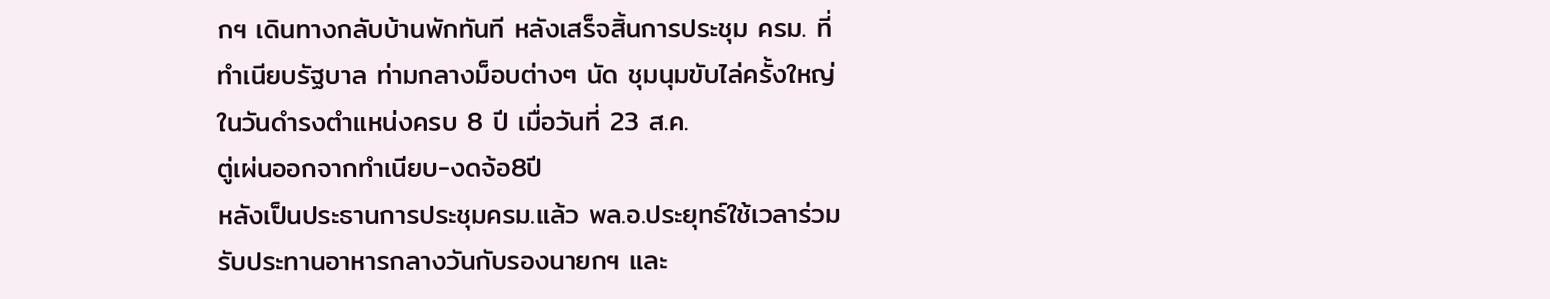กฯ เดินทางกลับบ้านพักทันที หลังเสร็จสิ้นการประชุม ครม. ที่ทำเนียบรัฐบาล ท่ามกลางม็อบต่างๆ นัด ชุมนุมขับไล่ครั้งใหญ่ในวันดำรงตำแหน่งครบ 8 ปี เมื่อวันที่ 23 ส.ค.
ตู่เผ่นออกจากทำเนียบ-งดจ้อ8ปี
หลังเป็นประธานการประชุมครม.แล้ว พล.อ.ประยุทธ์ใช้เวลาร่วมรับประทานอาหารกลางวันกับรองนายกฯ และ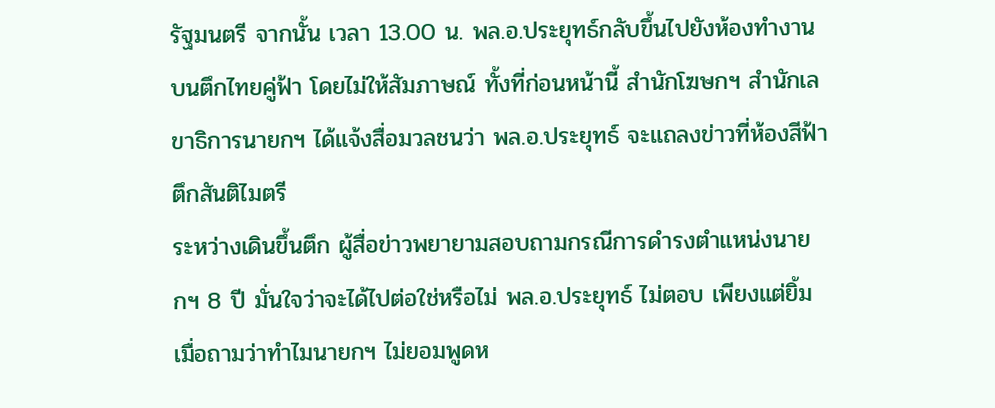รัฐมนตรี จากนั้น เวลา 13.00 น. พล.อ.ประยุทธ์กลับขึ้นไปยังห้องทำงานบนตึกไทยคู่ฟ้า โดยไม่ให้สัมภาษณ์ ทั้งที่ก่อนหน้านี้ สำนักโฆษกฯ สำนักเลขาธิการนายกฯ ได้แจ้งสื่อมวลชนว่า พล.อ.ประยุทธ์ จะแถลงข่าวที่ห้องสีฟ้า ตึกสันติไมตรี
ระหว่างเดินขึ้นตึก ผู้สื่อข่าวพยายามสอบถามกรณีการดำรงตำแหน่งนายกฯ 8 ปี มั่นใจว่าจะได้ไปต่อใช่หรือไม่ พล.อ.ประยุทธ์ ไม่ตอบ เพียงแต่ยิ้ม เมื่อถามว่าทำไมนายกฯ ไม่ยอมพูดห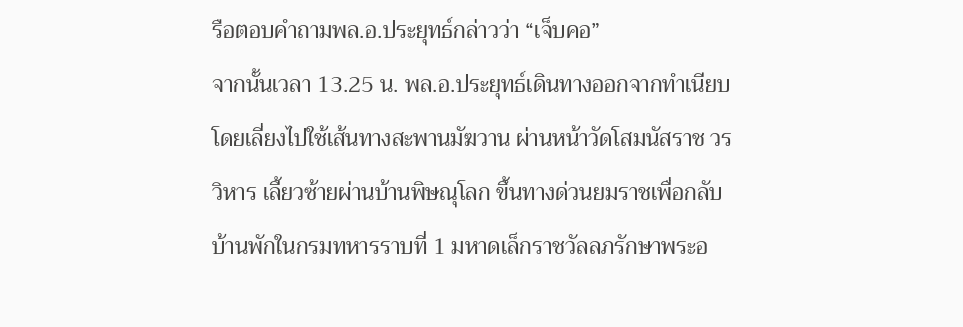รือตอบคำถามพล.อ.ประยุทธ์กล่าวว่า “เจ็บคอ”
จากนั้นเวลา 13.25 น. พล.อ.ประยุทธ์เดินทางออกจากทำเนียบ โดยเลี่ยงไปใช้เส้นทางสะพานมัฆวาน ผ่านหน้าวัดโสมนัสราช วรวิหาร เลี้ยวซ้ายผ่านบ้านพิษณุโลก ขึ้นทางด่วนยมราชเพื่อกลับบ้านพักในกรมทหารราบที่ 1 มหาดเล็กราชวัลลภรักษาพระอ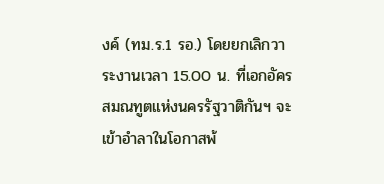งค์ (ทม.ร.1 รอ.) โดยยกเลิกวาระงานเวลา 15.00 น. ที่เอกอัครสมณทูตแห่งนครรัฐวาติกันฯ จะเข้าอำลาในโอกาสพ้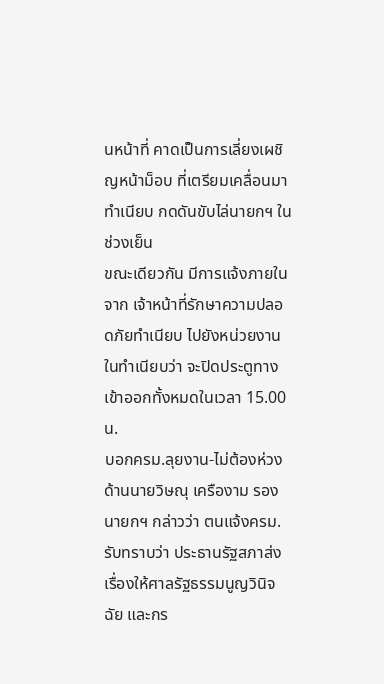นหน้าที่ คาดเป็นการเลี่ยงเผชิญหน้าม็อบ ที่เตรียมเคลื่อนมาทำเนียบ กดดันขับไล่นายกฯ ในช่วงเย็น
ขณะเดียวกัน มีการแจ้งภายในจาก เจ้าหน้าที่รักษาความปลอดภัยทำเนียบ ไปยังหน่วยงานในทำเนียบว่า จะปิดประตูทางเข้าออกทั้งหมดในเวลา 15.00 น.
บอกครม.ลุยงาน-ไม่ต้องห่วง
ด้านนายวิษณุ เครืองาม รองนายกฯ กล่าวว่า ตนแจ้งครม.รับทราบว่า ประธานรัฐสภาส่งเรื่องให้ศาลรัฐธรรมนูญวินิจฉัย และกร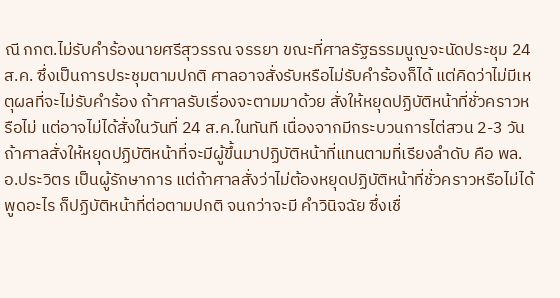ณี กกต.ไม่รับคำร้องนายศรีสุวรรณ จรรยา ขณะที่ศาลรัฐธรรมนูญจะนัดประชุม 24 ส.ค. ซึ่งเป็นการประชุมตามปกติ ศาลอาจสั่งรับหรือไม่รับคำร้องก็ได้ แต่คิดว่าไม่มีเหตุผลที่จะไม่รับคำร้อง ถ้าศาลรับเรื่องจะตามมาด้วย สั่งให้หยุดปฏิบัติหน้าที่ชั่วคราวหรือไม่ แต่อาจไม่ได้สั่งในวันที่ 24 ส.ค.ในทันที เนื่องจากมีกระบวนการไต่สวน 2-3 วัน ถ้าศาลสั่งให้หยุดปฏิบัติหน้าที่จะมีผู้ขึ้นมาปฏิบัติหน้าที่แทนตามที่เรียงลำดับ คือ พล.อ.ประวิตร เป็นผู้รักษาการ แต่ถ้าศาลสั่งว่าไม่ต้องหยุดปฏิบัติหน้าที่ชั่วคราวหรือไม่ได้พูดอะไร ก็ปฏิบัติหน้าที่ต่อตามปกติ จนกว่าจะมี คำวินิจฉัย ซึ่งเชื่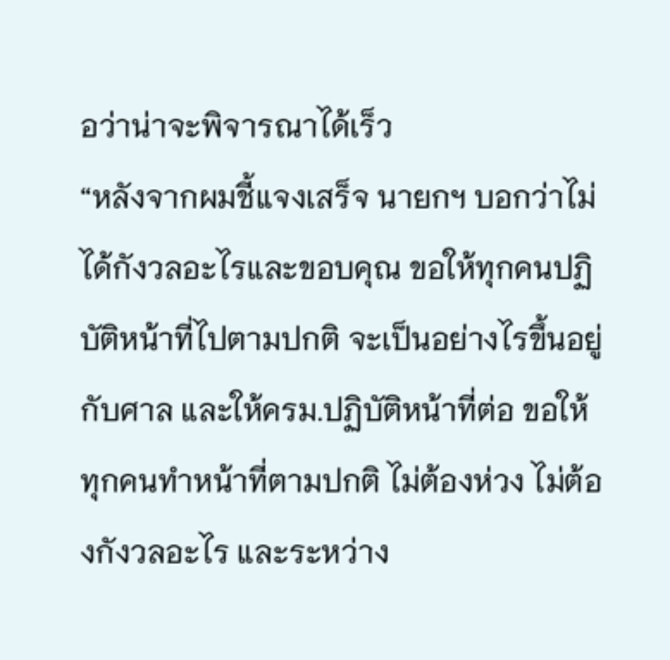อว่าน่าจะพิจารณาได้เร็ว
“หลังจากผมชี้แจงเสร็จ นายกฯ บอกว่าไม่ได้กังวลอะไรและขอบคุณ ขอให้ทุกคนปฏิบัติหน้าที่ไปตามปกติ จะเป็นอย่างไรขึ้นอยู่กับศาล และให้ครม.ปฏิบัติหน้าที่ต่อ ขอให้ทุกคนทำหน้าที่ตามปกติ ไม่ต้องห่วง ไม่ต้องกังวลอะไร และระหว่าง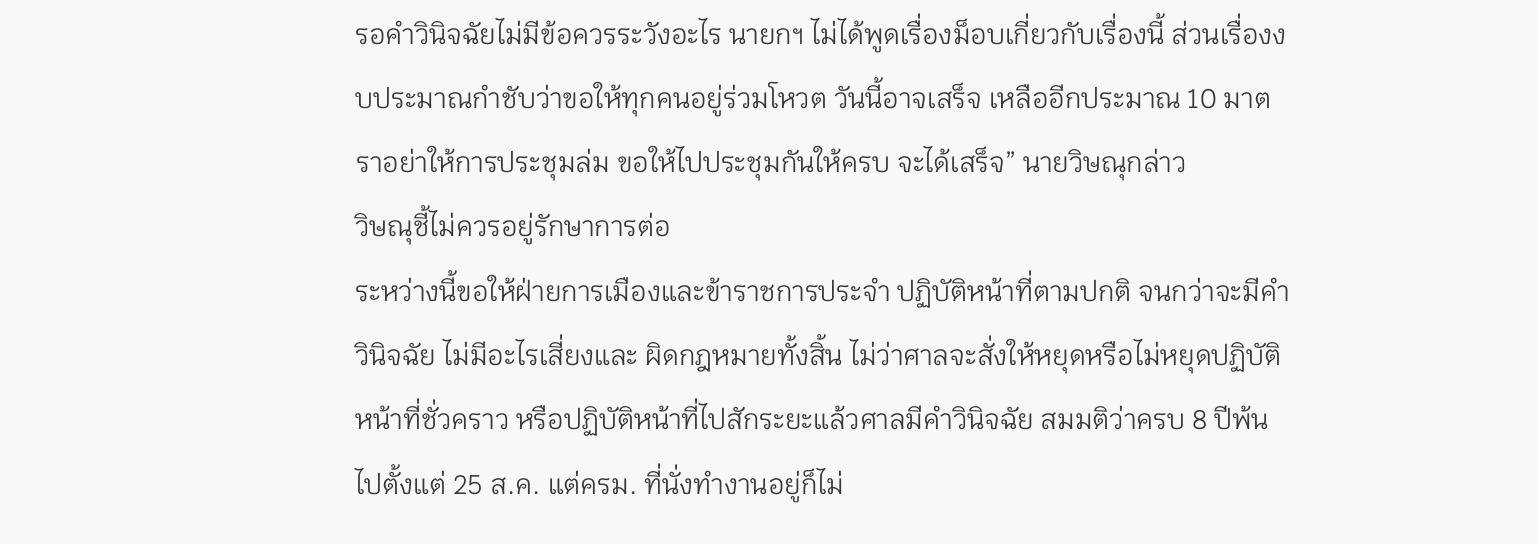รอคำวินิจฉัยไม่มีข้อควรระวังอะไร นายกฯ ไม่ได้พูดเรื่องม็อบเกี่ยวกับเรื่องนี้ ส่วนเรื่องงบประมาณกำชับว่าขอให้ทุกคนอยู่ร่วมโหวต วันนี้อาจเสร็จ เหลืออีกประมาณ 10 มาตราอย่าให้การประชุมล่ม ขอให้ไปประชุมกันให้ครบ จะได้เสร็จ” นายวิษณุกล่าว
วิษณุชี้ไม่ควรอยู่รักษาการต่อ
ระหว่างนี้ขอให้ฝ่ายการเมืองและข้าราชการประจำ ปฏิบัติหน้าที่ตามปกติ จนกว่าจะมีคำวินิจฉัย ไม่มีอะไรเสี่ยงและ ผิดกฎหมายทั้งสิ้น ไม่ว่าศาลจะสั่งให้หยุดหรือไม่หยุดปฏิบัติหน้าที่ชั่วคราว หรือปฏิบัติหน้าที่ไปสักระยะแล้วศาลมีคำวินิจฉัย สมมติว่าครบ 8 ปีพ้นไปตั้งแต่ 25 ส.ค. แต่ครม. ที่นั่งทำงานอยู่ก็ไม่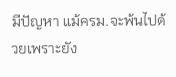มีปัญหา แม้ครม.จะพ้นไปด้วยเพราะยัง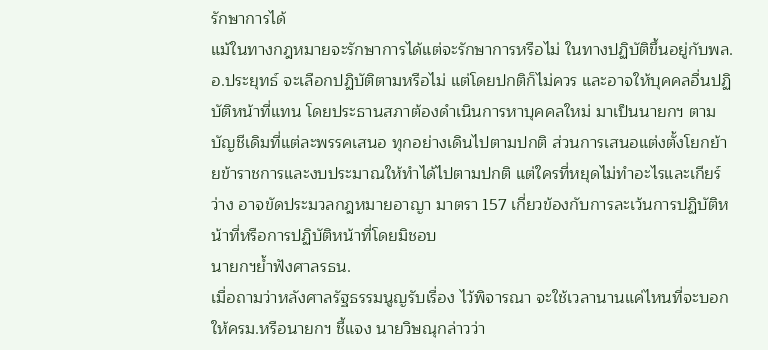รักษาการได้
แม้ในทางกฎหมายจะรักษาการได้แต่จะรักษาการหรือไม่ ในทางปฏิบัติขึ้นอยู่กับพล.อ.ประยุทธ์ จะเลือกปฏิบัติตามหรือไม่ แต่โดยปกติก็ไม่ควร และอาจให้บุคคลอื่นปฏิบัติหน้าที่แทน โดยประธานสภาต้องดำเนินการหาบุคคลใหม่ มาเป็นนายกฯ ตามบัญชีเดิมที่แต่ละพรรคเสนอ ทุกอย่างเดินไปตามปกติ ส่วนการเสนอแต่งตั้งโยกย้ายข้าราชการและงบประมาณให้ทำได้ไปตามปกติ แต่ใครที่หยุดไม่ทำอะไรและเกียร์ว่าง อาจขัดประมวลกฎหมายอาญา มาตรา 157 เกี่ยวข้องกับการละเว้นการปฏิบัติหน้าที่หรือการปฏิบัติหน้าที่โดยมิชอบ
นายกฯย้ำฟังศาลรธน.
เมื่อถามว่าหลังศาลรัฐธรรมนูญรับเรื่อง ไว้พิจารณา จะใช้เวลานานแค่ไหนที่จะบอกให้ครม.หรือนายกฯ ชี้แจง นายวิษณุกล่าวว่า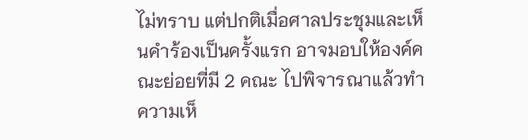ไม่ทราบ แต่ปกติเมื่อศาลประชุมและเห็นคำร้องเป็นครั้งแรก อาจมอบให้องค์คณะย่อยที่มี 2 คณะ ไปพิจารณาแล้วทำความเห็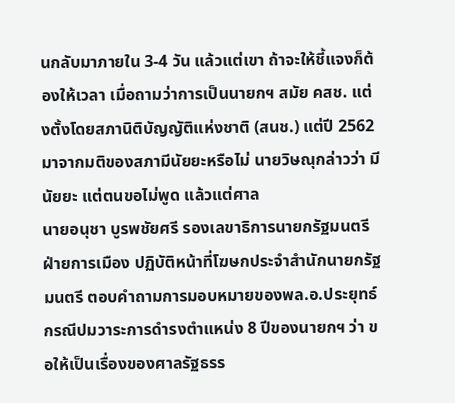นกลับมาภายใน 3-4 วัน แล้วแต่เขา ถ้าจะให้ชี้แจงก็ต้องให้เวลา เมื่อถามว่าการเป็นนายกฯ สมัย คสช. แต่งตั้งโดยสภานิติบัญญัติแห่งชาติ (สนช.) แต่ปี 2562 มาจากมติของสภามีนัยยะหรือไม่ นายวิษณุกล่าวว่า มีนัยยะ แต่ตนขอไม่พูด แล้วแต่ศาล
นายอนุชา บูรพชัยศรี รองเลขาธิการนายกรัฐมนตรีฝ่ายการเมือง ปฏิบัติหน้าที่โฆษกประจำสำนักนายกรัฐมนตรี ตอบคำถามการมอบหมายของพล.อ.ประยุทธ์ กรณีปมวาระการดำรงตำแหน่ง 8 ปีของนายกฯ ว่า ขอให้เป็นเรื่องของศาลรัฐธรร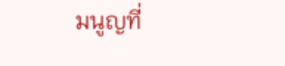มนูญที่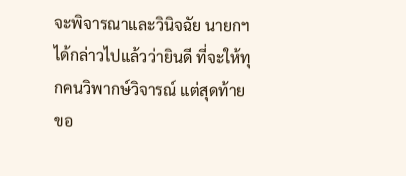จะพิจารณาและวินิจฉัย นายกฯ ได้กล่าวไปแล้วว่ายินดี ที่จะให้ทุกคนวิพากษ์วิจารณ์ แต่สุดท้ายขอ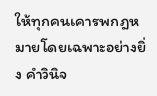ให้ทุกคนเคารพกฎหมายโดยเฉพาะอย่างยิ่ง คำวินิจ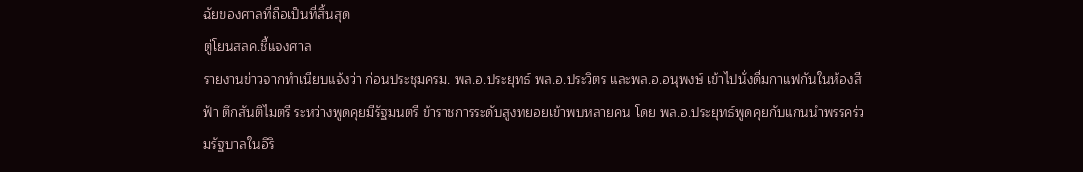ฉัยของศาลที่ถือเป็นที่สิ้นสุด
ตู่โยนสลค.ชี้แจงศาล
รายงานข่าวจากทำเนียบแจ้งว่า ก่อนประชุมครม. พล.อ.ประยุทธ์ พล.อ.ประวิตร และพล.อ.อนุพงษ์ เข้าไปนั่งดื่มกาแฟกันในห้องสีฟ้า ตึกสันติไมตรี ระหว่างพูดคุยมีรัฐมนตรี ข้าราชการระดับสูงทยอยเข้าพบหลายคน โดย พล.อ.ประยุทธ์พูดคุยกับแกนนำพรรคร่วมรัฐบาลในอิริ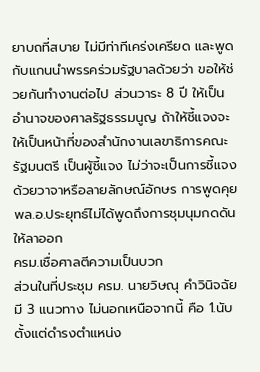ยาบถที่สบาย ไม่มีท่าทีเคร่งเครียด และพูดกับแกนนำพรรคร่วมรัฐบาลด้วยว่า ขอให้ช่วยกันทำงานต่อไป ส่วนวาระ 8 ปี ให้เป็นอำนาจของศาลรัฐธรรมนูญ ถ้าให้ชี้แจงจะให้เป็นหน้าที่ของสำนักงานเลขาธิการคณะรัฐมนตรี เป็นผู้ชี้แจง ไม่ว่าจะเป็นการชี้แจงด้วยวาจาหรือลายลักษณ์อักษร การพูดคุย พล.อ.ประยุทธ์ไม่ได้พูดถึงการชุมนุมกดดันให้ลาออก
ครม.เชื่อศาลตีความเป็นบวก
ส่วนในที่ประชุม ครม. นายวิษณุ คำวินิจฉัยมี 3 แนวทาง ไม่นอกเหนือจากนี้ คือ 1.นับตั้งแต่ดำรงตำแหน่ง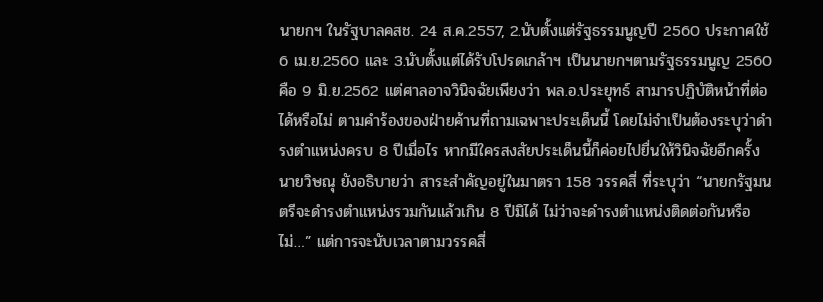นายกฯ ในรัฐบาลคสช. 24 ส.ค.2557, 2.นับตั้งแต่รัฐธรรมนูญปี 2560 ประกาศใช้ 6 เม.ย.2560 และ 3.นับตั้งแต่ได้รับโปรดเกล้าฯ เป็นนายกฯตามรัฐธรรมนูญ 2560 คือ 9 มิ.ย.2562 แต่ศาลอาจวินิจฉัยเพียงว่า พล.อ.ประยุทธ์ สามารปฏิบัติหน้าที่ต่อได้หรือไม่ ตามคำร้องของฝ่ายค้านที่ถามเฉพาะประเด็นนี้ โดยไม่จำเป็นต้องระบุว่าดำรงตำแหน่งครบ 8 ปีเมื่อไร หากมีใครสงสัยประเด็นนี้ก็ค่อยไปยื่นให้วินิจฉัยอีกครั้ง
นายวิษณุ ยังอธิบายว่า สาระสำคัญอยู่ในมาตรา 158 วรรคสี่ ที่ระบุว่า “นายกรัฐมนตรีจะดำรงตำแหน่งรวมกันแล้วเกิน 8 ปีมิได้ ไม่ว่าจะดำรงตำแหน่งติดต่อกันหรือไม่…” แต่การจะนับเวลาตามวรรคสี่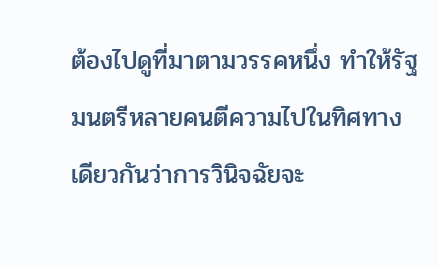ต้องไปดูที่มาตามวรรคหนึ่ง ทำให้รัฐมนตรีหลายคนตีความไปในทิศทางเดียวกันว่าการวินิจฉัยจะ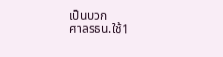เป็นบวก
ศาลรธน.ใช้1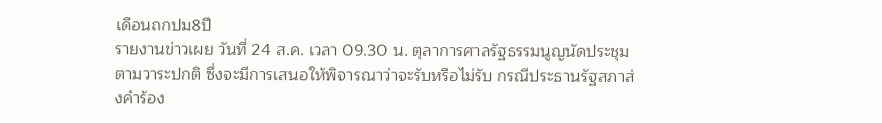เดือนถกปม8ปี
รายงานข่าวเผย วันที่ 24 ส.ค. เวลา 09.30 น. ตุลาการศาลรัฐธรรมนูญนัดประชุมตามวาระปกติ ซึ่งจะมีการเสนอให้พิจารณาว่าจะรับหรือไม่รับ กรณีประธานรัฐสภาส่งคำร้อง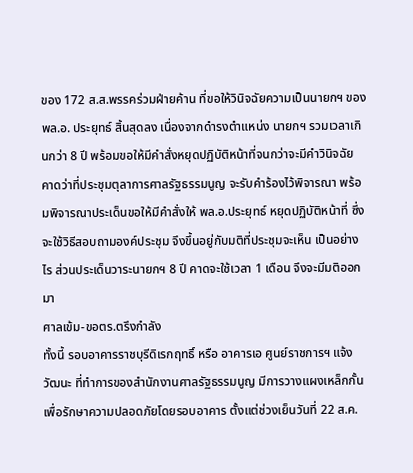ของ 172 ส.ส.พรรคร่วมฝ่ายค้าน ที่ขอให้วินิจฉัยความเป็นนายกฯ ของพล.อ. ประยุทธ์ สิ้นสุดลง เนื่องจากดำรงตำแหน่ง นายกฯ รวมเวลาเกินกว่า 8 ปี พร้อมขอให้มีคำสั่งหยุดปฏิบัติหน้าที่จนกว่าจะมีคำวินิจฉัย
คาดว่าที่ประชุมตุลาการศาลรัฐธรรมนูญ จะรับคำร้องไว้พิจารณา พร้อมพิจารณาประเด็นขอให้มีคำสั่งให้ พล.อ.ประยุทธ์ หยุดปฏิบัติหน้าที่ ซึ่งจะใช้วิธีสอบถามองค์ประชุม จึงขึ้นอยู่กับมติที่ประชุมจะเห็น เป็นอย่างไร ส่วนประเด็นวาระนายกฯ 8 ปี คาดจะใช้เวลา 1 เดือน จึงจะมีมติออกมา
ศาลเข้ม-ขอตร.ตรึงกำลัง
ทั้งนี้ รอบอาคารราชบุรีดิเรกฤทธิ์ หรือ อาคารเอ ศูนย์ราชการฯ แจ้งวัฒนะ ที่ทำการของสำนักงานศาลรัฐธรรมนูญ มีการวางแผงเหล็กกั้น เพื่อรักษาความปลอดภัยโดยรอบอาคาร ตั้งแต่ช่วงเย็นวันที่ 22 ส.ค.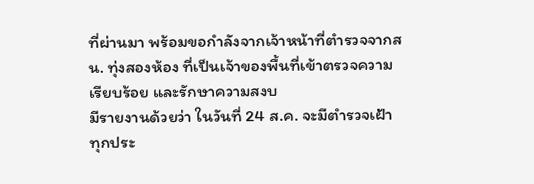ที่ผ่านมา พร้อมขอกำลังจากเจ้าหน้าที่ตำรวจจากสน. ทุ่งสองห้อง ที่เป็นเจ้าของพื้นที่เข้าตรวจความเรียบร้อย และรักษาความสงบ
มีรายงานด้วยว่า ในวันที่ 24 ส.ค. จะมีตำรวจเฝ้าทุกประ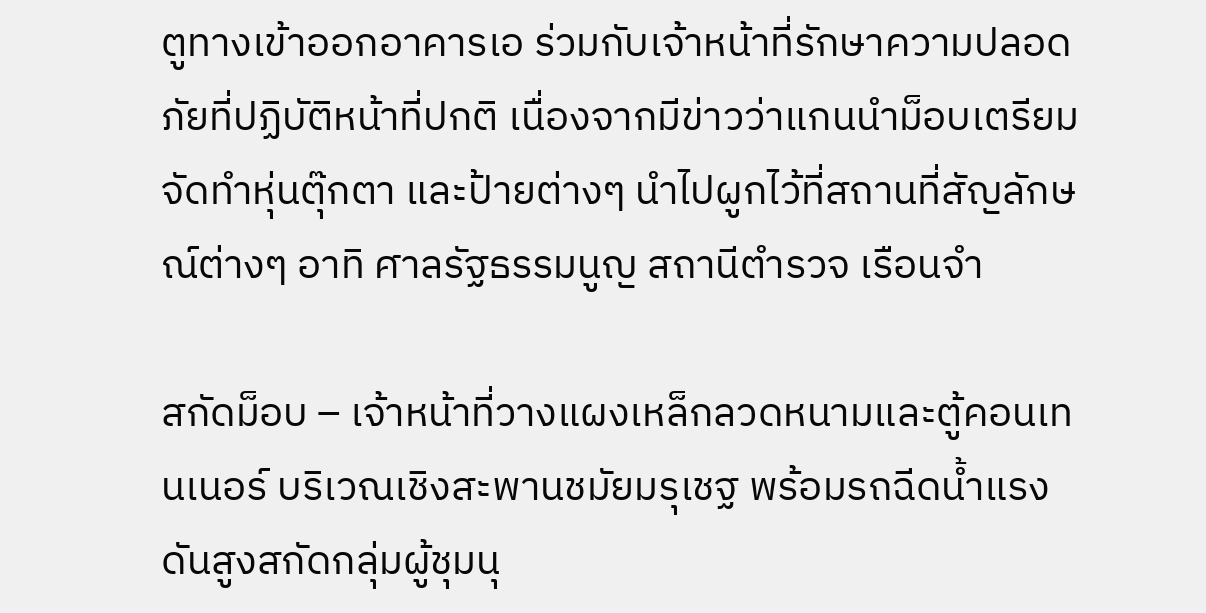ตูทางเข้าออกอาคารเอ ร่วมกับเจ้าหน้าที่รักษาความปลอดภัยที่ปฏิบัติหน้าที่ปกติ เนื่องจากมีข่าวว่าแกนนำม็อบเตรียมจัดทำหุ่นตุ๊กตา และป้ายต่างๆ นำไปผูกไว้ที่สถานที่สัญลักษณ์ต่างๆ อาทิ ศาลรัฐธรรมนูญ สถานีตำรวจ เรือนจำ

สกัดม็อบ – เจ้าหน้าที่วางแผงเหล็กลวดหนามและตู้คอนเทนเนอร์ บริเวณเชิงสะพานชมัยมรุเชฐ พร้อมรถฉีดน้ำแรงดันสูงสกัดกลุ่มผู้ชุมนุ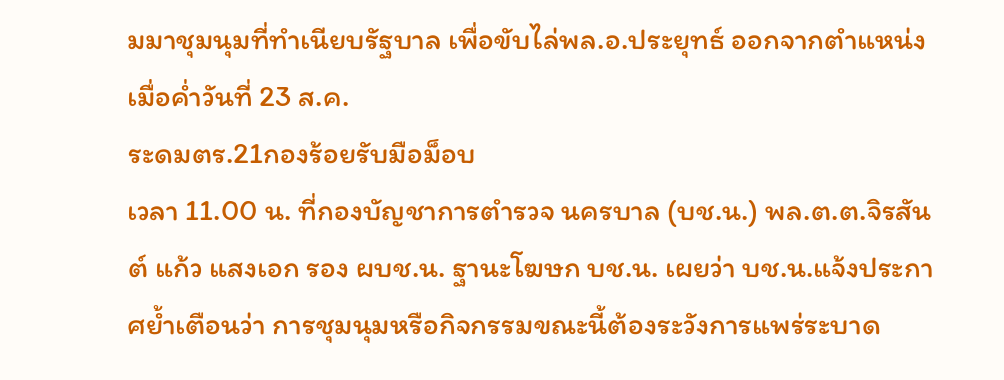มมาชุมนุมที่ทำเนียบรัฐบาล เพื่อขับไล่พล.อ.ประยุทธ์ ออกจากตำแหน่ง เมื่อค่ำวันที่ 23 ส.ค.
ระดมตร.21กองร้อยรับมือม็อบ
เวลา 11.00 น. ที่กองบัญชาการตำรวจ นครบาล (บช.น.) พล.ต.ต.จิรสันต์ แก้ว แสงเอก รอง ผบช.น. ฐานะโฆษก บช.น. เผยว่า บช.น.แจ้งประกาศย้ำเตือนว่า การชุมนุมหรือกิจกรรมขณะนี้ต้องระวังการแพร่ระบาด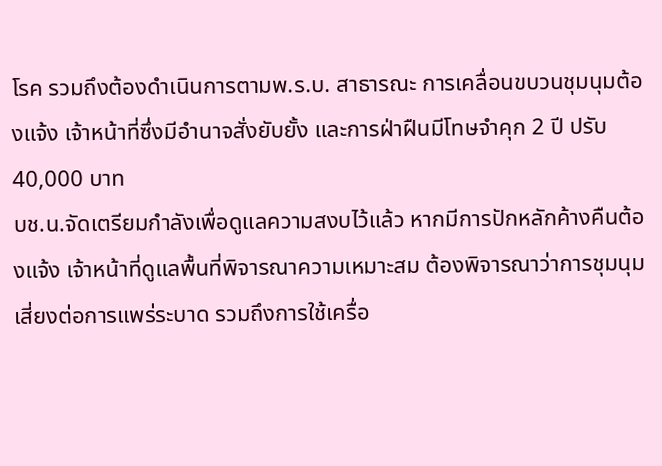โรค รวมถึงต้องดำเนินการตามพ.ร.บ. สาธารณะ การเคลื่อนขบวนชุมนุมต้องแจ้ง เจ้าหน้าที่ซึ่งมีอำนาจสั่งยับยั้ง และการฝ่าฝืนมีโทษจำคุก 2 ปี ปรับ 40,000 บาท
บช.น.จัดเตรียมกำลังเพื่อดูแลความสงบไว้แล้ว หากมีการปักหลักค้างคืนต้องแจ้ง เจ้าหน้าที่ดูแลพื้นที่พิจารณาความเหมาะสม ต้องพิจารณาว่าการชุมนุมเสี่ยงต่อการแพร่ระบาด รวมถึงการใช้เครื่อ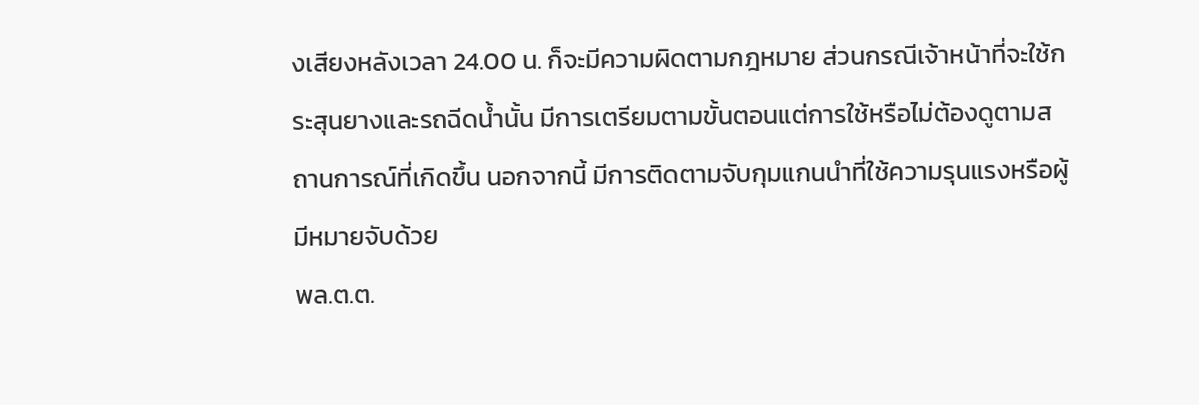งเสียงหลังเวลา 24.00 น. ก็จะมีความผิดตามกฎหมาย ส่วนกรณีเจ้าหน้าที่จะใช้กระสุนยางและรถฉีดน้ำนั้น มีการเตรียมตามขั้นตอนแต่การใช้หรือไม่ต้องดูตามสถานการณ์ที่เกิดขึ้น นอกจากนี้ มีการติดตามจับกุมแกนนำที่ใช้ความรุนแรงหรือผู้มีหมายจับด้วย
พล.ต.ต.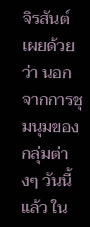จิรสันต์ เผยด้วยว่า นอกจากการชุมนุมของกลุ่มต่างๆ วันนี้แล้ว ใน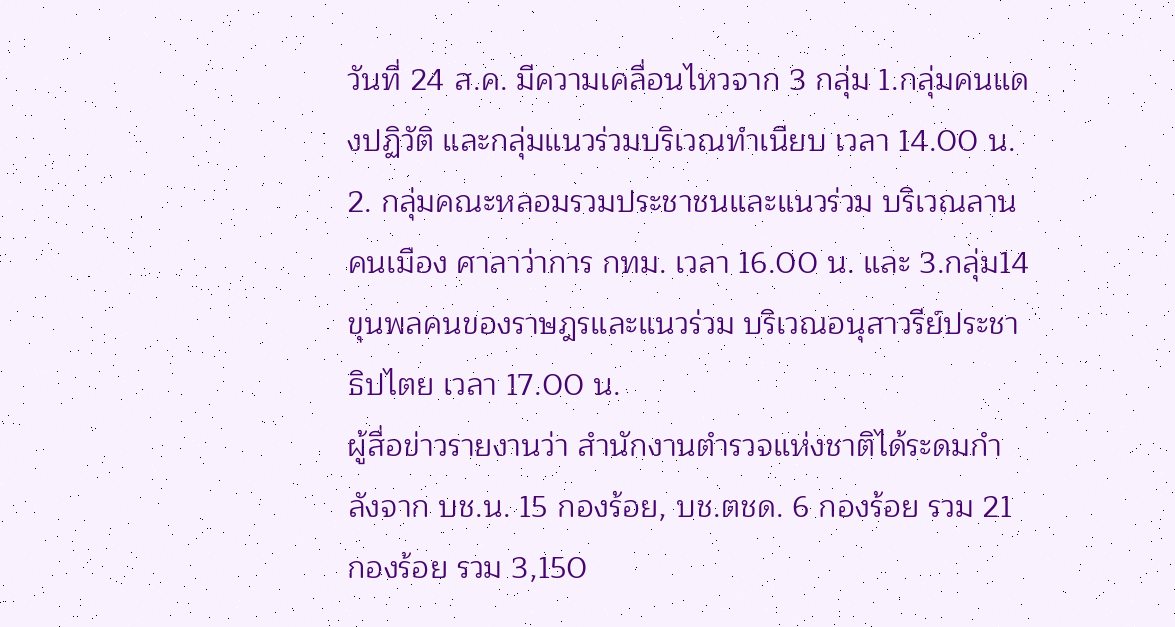วันที่ 24 ส.ค. มีความเคลื่อนไหวจาก 3 กลุ่ม 1.กลุ่มคนแดงปฏิวัติ และกลุ่มแนวร่วมบริเวณทำเนียบ เวลา 14.00 น. 2. กลุ่มคณะหลอมรวมประชาชนและแนวร่วม บริเวณลานคนเมือง ศาลาว่าการ กทม. เวลา 16.00 น. และ 3.กลุ่ม14ขุนพลคนของราษฎรและแนวร่วม บริเวณอนุสาวรีย์ประชาธิปไตย เวลา 17.00 น.
ผู้สื่อข่าวรายงานว่า สำนักงานตำรวจแห่งชาติได้ระดมกำลังจาก บช.น. 15 กองร้อย, บช.ตชด. 6 กองร้อย รวม 21 กองร้อย รวม 3,150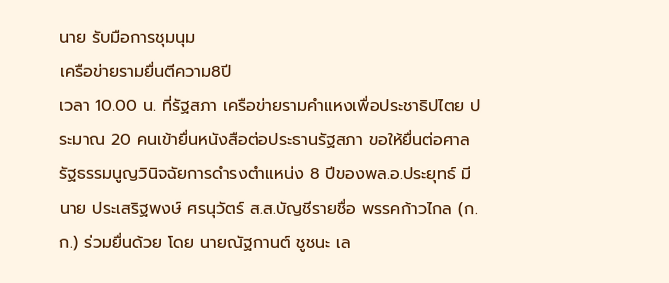นาย รับมือการชุมนุม
เครือข่ายรามยื่นตีความ8ปี
เวลา 10.00 น. ที่รัฐสภา เครือข่ายรามคำแหงเพื่อประชาธิปไตย ประมาณ 20 คนเข้ายื่นหนังสือต่อประธานรัฐสภา ขอให้ยื่นต่อศาลรัฐธรรมนูญวินิจฉัยการดำรงตำแหน่ง 8 ปีของพล.อ.ประยุทธ์ มีนาย ประเสริฐพงษ์ ศรนุวัตร์ ส.ส.บัญชีรายชื่อ พรรคก้าวไกล (ก.ก.) ร่วมยื่นด้วย โดย นายณัฐกานต์ ชูชนะ เล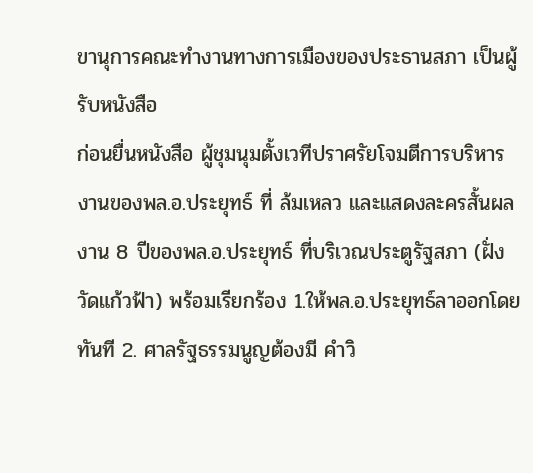ขานุการคณะทำงานทางการเมืองของประธานสภา เป็นผู้รับหนังสือ
ก่อนยื่นหนังสือ ผู้ชุมนุมตั้งเวทีปราศรัยโจมตีการบริหารงานของพล.อ.ประยุทธ์ ที่ ล้มเหลว และแสดงละครสั้นผลงาน 8 ปีของพล.อ.ประยุทธ์ ที่บริเวณประตูรัฐสภา (ฝั่งวัดแก้วฟ้า) พร้อมเรียกร้อง 1.ให้พล.อ.ประยุทธ์ลาออกโดยทันที 2. ศาลรัฐธรรมนูญต้องมี คำวิ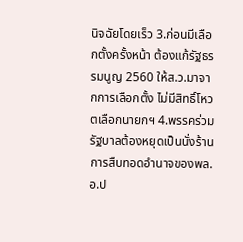นิจฉัยโดยเร็ว 3.ก่อนมีเลือกตั้งครั้งหน้า ต้องแก้รัฐธรรมนูญ 2560 ให้ส.ว.มาจากการเลือกตั้ง ไม่มีสิทธิ์โหวตเลือกนายกฯ 4.พรรคร่วมรัฐบาลต้องหยุดเป็นนั่งร้านการสืบทอดอำนาจของพล.อ.ป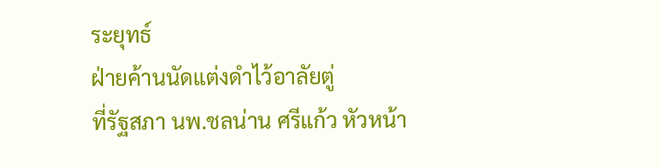ระยุทธ์
ฝ่ายค้านนัดแต่งดำไว้อาลัยตู่
ที่รัฐสภา นพ.ชลน่าน ศรีแก้ว หัวหน้า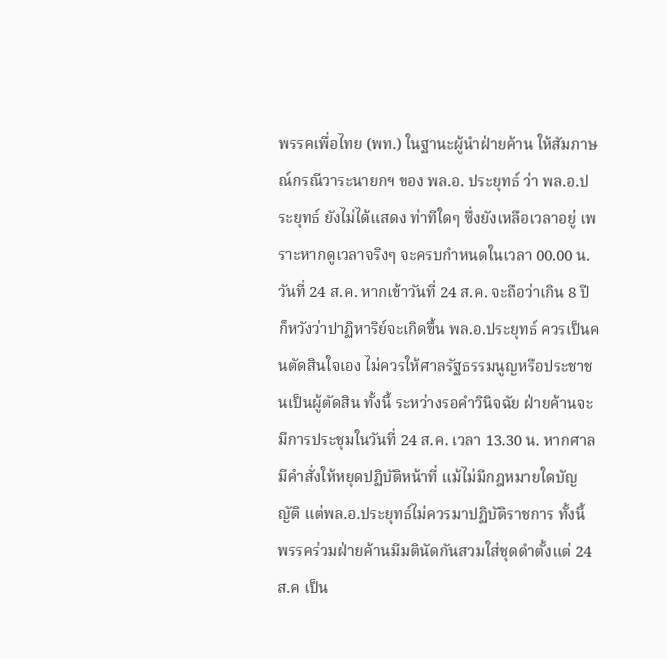พรรคเพื่อไทย (พท.) ในฐานะผู้นำฝ่ายค้าน ให้สัมภาษณ์กรณีวาระนายกฯ ของ พล.อ. ประยุทธ์ ว่า พล.อ.ประยุทธ์ ยังไม่ได้แสดง ท่าทีใดๆ ซึ่งยังเหลือเวลาอยู่ เพราะหากดูเวลาจริงๆ จะครบกำหนดในเวลา 00.00 น. วันที่ 24 ส.ค. หากเข้าวันที่ 24 ส.ค. จะถือว่าเกิน 8 ปี ก็หวังว่าปาฏิหาริย์จะเกิดขึ้น พล.อ.ประยุทธ์ ควรเป็นคนตัดสินใจเอง ไม่ควรให้ศาลรัฐธรรมนูญหรือประชาชนเป็นผู้ตัดสิน ทั้งนี้ ระหว่างรอคำวินิจฉัย ฝ่ายค้านจะมีการประชุมในวันที่ 24 ส.ค. เวลา 13.30 น. หากศาลมีคำสั่งให้หยุดปฏิบัติหน้าที่ แม้ไม่มีกฎหมายใดบัญญัติ แต่พล.อ.ประยุทธ์ไม่ควรมาปฏิบัติราชการ ทั้งนี้ พรรคร่วมฝ่ายค้านมีมตินัดกันสวมใส่ชุดดำตั้งแต่ 24 ส.ค เป็น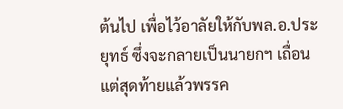ต้นไป เพื่อไว้อาลัยให้กับพล.อ.ประยุทธ์ ซึ่งจะกลายเป็นนายกฯ เถื่อน แต่สุดท้ายแล้วพรรค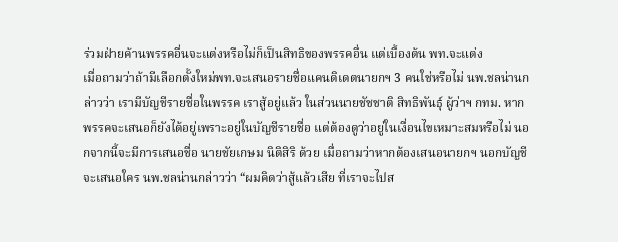ร่วมฝ่ายค้านพรรคอื่นจะแต่งหรือไม่ก็เป็นสิทธิของพรรคอื่น แต่เบื้องต้น พท.จะแต่ง
เมื่อถามว่าถ้ามีเลือกตั้งใหม่พท.จะเสนอรายชื่อแคนดิเดตนายกฯ 3 คนใช่หรือไม่ นพ.ชลน่านกล่าวว่า เรามีบัญชีรายชื่อในพรรค เราสู้อยู่แล้ว ในส่วนนายชัชชาติ สิทธิพันธุ์ ผู้ว่าฯ กทม. หากพรรคจะเสนอก็ยังได้อยู่เพราะอยู่ในบัญชีรายชื่อ แต่ต้องดูว่าอยู่ในเงื่อนไขเหมาะสมหรือไม่ นอกจากนี้จะมีการเสนอชื่อ นายชัยเกษม นิติสิริ ด้วย เมื่อถามว่าหากต้องเสนอนายกฯ นอกบัญชี จะเสนอใคร นพ.ชลน่านกล่าวว่า “ผมคิดว่าสู้แล้วเสีย ที่เราจะไปส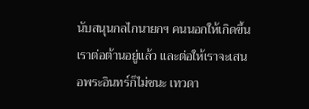นับสนุนกลไกนายกฯ คนนอกให้เกิดขึ้น เราต่อต้านอยู่แล้ว และต่อให้เราจะเสนอพระอินทร์ก็ไม่ชนะ เทวดา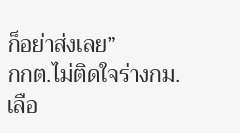ก็อย่าส่งเลย”
กกต.ไม่ติดใจร่างกม.เลือ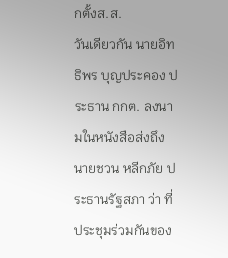กตั้งส.ส.
วันเดียวกัน นายอิทธิพร บุญประคอง ประธาน กกต. ลงนามในหนังสือส่งถึง นายชวน หลีกภัย ประธานรัฐสภา ว่า ที่ประชุมร่วมกันของ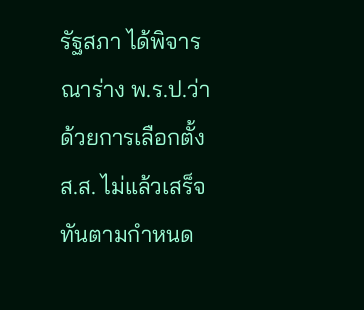รัฐสภา ได้พิจารณาร่าง พ.ร.ป.ว่าด้วยการเลือกตั้ง ส.ส. ไม่แล้วเสร็จทันตามกำหนด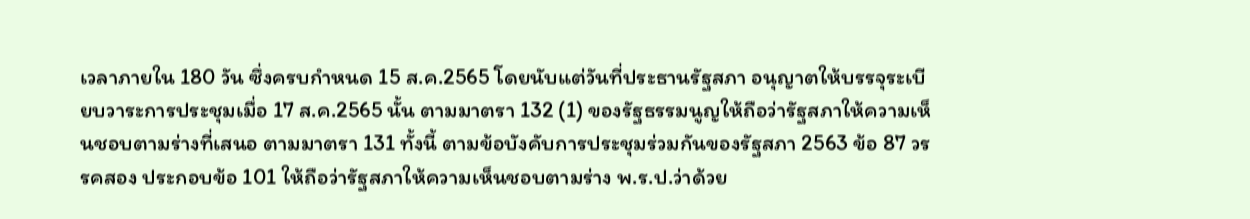เวลาภายใน 180 วัน ซึ่งครบกำหนด 15 ส.ค.2565 โดยนับแต่วันที่ประธานรัฐสภา อนุญาตให้บรรจุระเบียบวาระการประชุมเมื่อ 17 ส.ค.2565 นั้น ตามมาตรา 132 (1) ของรัฐธรรมนูญให้ถือว่ารัฐสภาให้ความเห็นชอบตามร่างที่เสนอ ตามมาตรา 131 ทั้งนี้ ตามข้อบังคับการประชุมร่วมกันของรัฐสภา 2563 ข้อ 87 วรรคสอง ประกอบข้อ 101 ให้ถือว่ารัฐสภาให้ความเห็นชอบตามร่าง พ.ร.ป.ว่าด้วย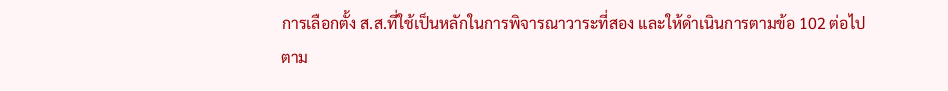การเลือกตั้ง ส.ส.ที่ใช้เป็นหลักในการพิจารณาวาระที่สอง และให้ดำเนินการตามข้อ 102 ต่อไป
ตาม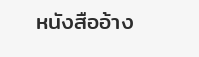หนังสืออ้าง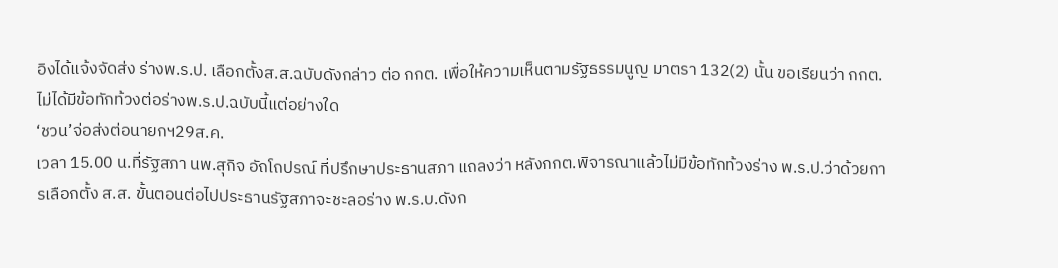อิงได้แจ้งจัดส่ง ร่างพ.ร.ป. เลือกตั้งส.ส.ฉบับดังกล่าว ต่อ กกต. เพื่อให้ความเห็นตามรัฐธรรมนูญ มาตรา 132(2) นั้น ขอเรียนว่า กกต.ไม่ได้มีข้อทักท้วงต่อร่างพ.ร.ป.ฉบับนี้แต่อย่างใด
‘ชวน’จ่อส่งต่อนายกฯ29ส.ค.
เวลา 15.00 น.ที่รัฐสภา นพ.สุกิจ อัถโถปรณ์ ที่ปรึกษาประธานสภา แถลงว่า หลังกกต.พิจารณาแล้วไม่มีข้อทักท้วงร่าง พ.ร.ป.ว่าด้วยการเลือกตั้ง ส.ส. ขั้นตอนต่อไปประธานรัฐสภาจะชะลอร่าง พ.ร.บ.ดังก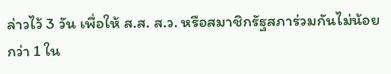ล่าวไว้ 3 วัน เพื่อให้ ส.ส. ส.ว. หรือสมาชิกรัฐสภาร่วมกันไม่น้อยกว่า 1 ใน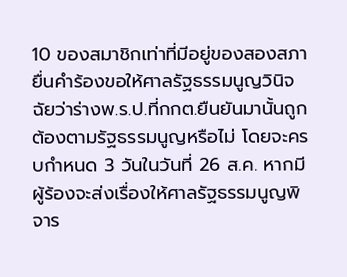10 ของสมาชิกเท่าที่มีอยู่ของสองสภา ยื่นคำร้องขอให้ศาลรัฐธรรมนูญวินิจฉัยว่าร่างพ.ร.ป.ที่กกต.ยืนยันมานั้นถูกต้องตามรัฐธรรมนูญหรือไม่ โดยจะครบกำหนด 3 วันในวันที่ 26 ส.ค. หากมีผู้ร้องจะส่งเรื่องให้ศาลรัฐธรรมนูญพิจาร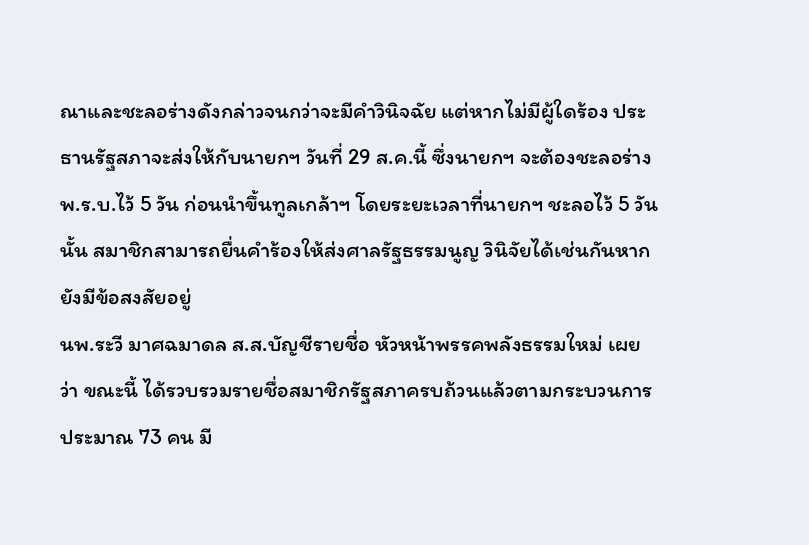ณาและชะลอร่างดังกล่าวจนกว่าจะมีคำวินิจฉัย แต่หากไม่มีผู้ใดร้อง ประธานรัฐสภาจะส่งให้กับนายกฯ วันที่ 29 ส.ค.นี้ ซึ่งนายกฯ จะต้องชะลอร่างพ.ร.บ.ไว้ 5 วัน ก่อนนำขึ้นทูลเกล้าฯ โดยระยะเวลาที่นายกฯ ชะลอไว้ 5 วันนั้น สมาชิกสามารถยื่นคำร้องให้ส่งศาลรัฐธรรมนูญ วินิจัยได้เช่นกันหากยังมีข้อสงสัยอยู่
นพ.ระวี มาศฉมาดล ส.ส.บัญชีรายชื่อ หัวหน้าพรรคพลังธรรมใหม่ เผยว่า ขณะนี้ ได้รวบรวมรายชื่อสมาชิกรัฐสภาครบถ้วนแล้วตามกระบวนการ ประมาณ 73 คน มี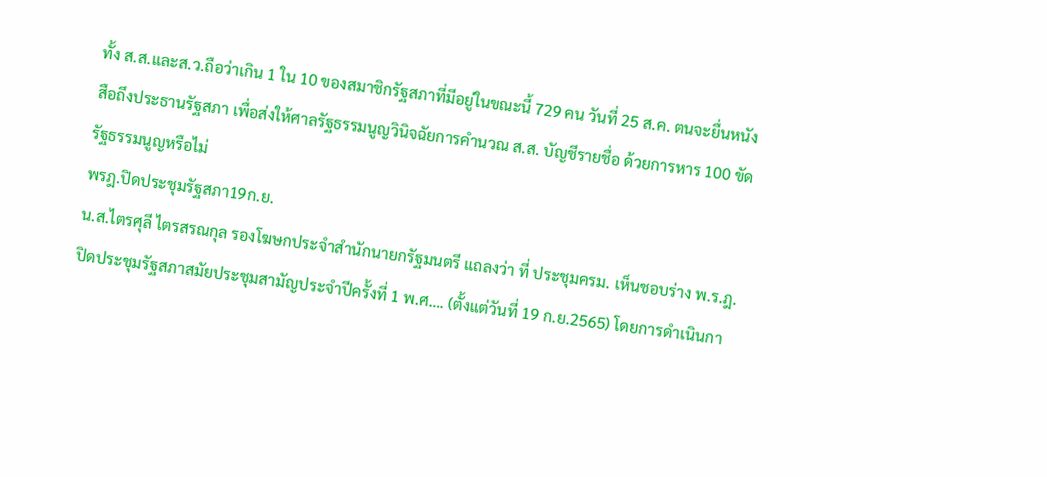ทั้ง ส.ส.และส.ว.ถือว่าเกิน 1 ใน 10 ของสมาชิกรัฐสภาที่มีอยู่ในขณะนี้ 729 คน วันที่ 25 ส.ค. ตนจะยื่นหนังสือถึงประธานรัฐสภา เพื่อส่งให้ศาลรัฐธรรมนูญวินิจฉัยการคำนวณ ส.ส. บัญชีรายชื่อ ด้วยการหาร 100 ขัดรัฐธรรมนูญหรือไม่
พรฎ.ปิดประชุมรัฐสภา19ก.ย.
น.ส.ไตรศุลี ไตรสรณกุล รองโฆษกประจำสำนักนายกรัฐมนตรี แถลงว่า ที่ ประชุมครม. เห็นชอบร่าง พ.ร.ฎ.ปิดประชุมรัฐสภาสมัยประชุมสามัญประจำปีครั้งที่ 1 พ.ศ…. (ตั้งแต่วันที่ 19 ก.ย.2565) โดยการดำเนินกา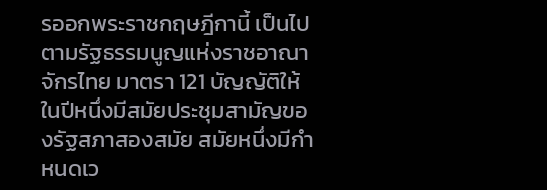รออกพระราชกฤษฎีกานี้ เป็นไปตามรัฐธรรมนูญแห่งราชอาณาจักรไทย มาตรา 121 บัญญัติให้ในปีหนึ่งมีสมัยประชุมสามัญของรัฐสภาสองสมัย สมัยหนึ่งมีกำหนดเว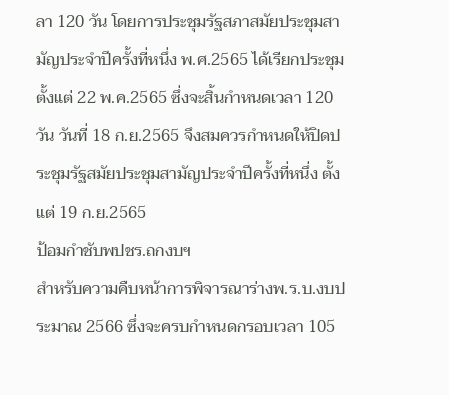ลา 120 วัน โดยการประชุมรัฐสภาสมัยประชุมสามัญประจำปีครั้งที่หนึ่ง พ.ศ.2565 ได้เรียกประชุมตั้งแต่ 22 พ.ค.2565 ซึ่งจะสิ้นกำหนดเวลา 120 วัน วันที่ 18 ก.ย.2565 จึงสมควรกำหนดให้ปิดประชุมรัฐสมัยประชุมสามัญประจำปีครั้งที่หนึ่ง ตั้งแต่ 19 ก.ย.2565
ป้อมกำชับพปชร.ถกงบฯ
สำหรับความคืบหน้าการพิจารณาร่างพ.ร.บ.งบประมาณ 2566 ซึ่งจะครบกำหนดกรอบเวลา 105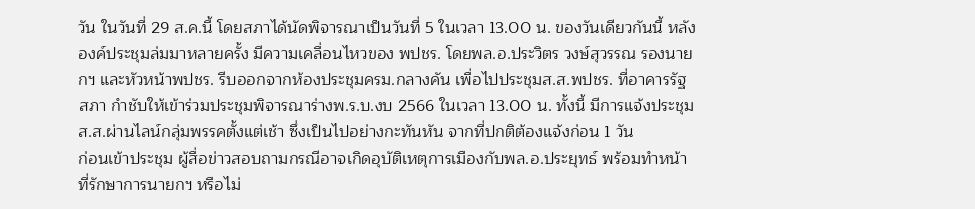วัน ในวันที่ 29 ส.ค.นี้ โดยสภาได้นัดพิจารณาเป็นวันที่ 5 ในเวลา 13.00 น. ของวันเดียวกันนี้ หลังองค์ประชุมล่มมาหลายครั้ง มีความเคลื่อนไหวของ พปชร. โดยพล.อ.ประวิตร วงษ์สุวรรณ รองนายกฯ และหัวหน้าพปชร. รีบออกจากห้องประชุมครม.กลางคัน เพื่อไปประชุมส.ส.พปชร. ที่อาคารรัฐสภา กำชับให้เข้าร่วมประชุมพิจารณาร่างพ.ร.บ.งบ 2566 ในเวลา 13.00 น. ทั้งนี้ มีการแจ้งประชุมส.ส.ผ่านไลน์กลุ่มพรรคตั้งแต่เช้า ซึ่งเป็นไปอย่างกะทันหัน จากที่ปกติต้องแจ้งก่อน 1 วัน
ก่อนเข้าประชุม ผู้สื่อข่าวสอบถามกรณีอาจเกิดอุบัติเหตุการเมืองกับพล.อ.ประยุทธ์ พร้อมทำหน้าที่รักษาการนายกฯ หรือไม่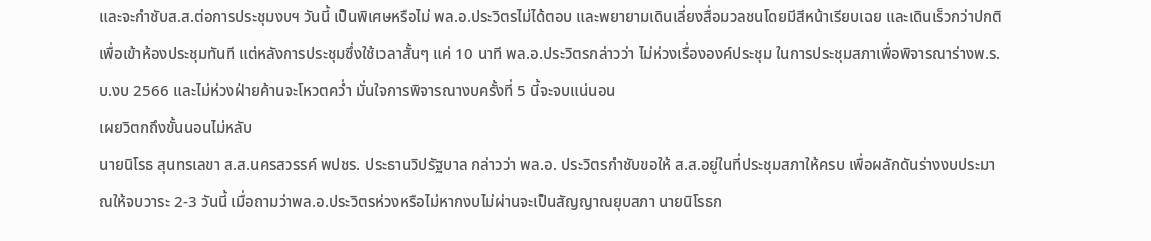และจะกำชับส.ส.ต่อการประชุมงบฯ วันนี้ เป็นพิเศษหรือไม่ พล.อ.ประวิตรไม่ได้ตอบ และพยายามเดินเลี่ยงสื่อมวลชนโดยมีสีหน้าเรียบเฉย และเดินเร็วกว่าปกติเพื่อเข้าห้องประชุมทันที แต่หลังการประชุมซึ่งใช้เวลาสั้นๆ แค่ 10 นาที พล.อ.ประวิตรกล่าวว่า ไม่ห่วงเรื่ององค์ประชุม ในการประชุมสภาเพื่อพิจารณาร่างพ.ร.บ.งบ 2566 และไม่ห่วงฝ่ายค้านจะโหวตคว่ำ มั่นใจการพิจารณางบครั้งที่ 5 นี้จะจบแน่นอน
เผยวิตกถึงขั้นนอนไม่หลับ
นายนิโรธ สุนทรเลขา ส.ส.นครสวรรค์ พปชร. ประธานวิปรัฐบาล กล่าวว่า พล.อ. ประวิตรกำชับขอให้ ส.ส.อยู่ในที่ประชุมสภาให้ครบ เพื่อผลักดันร่างงบประมาณให้จบวาระ 2-3 วันนี้ เมื่อถามว่าพล.อ.ประวิตรห่วงหรือไม่หากงบไม่ผ่านจะเป็นสัญญาณยุบสภา นายนิโรธก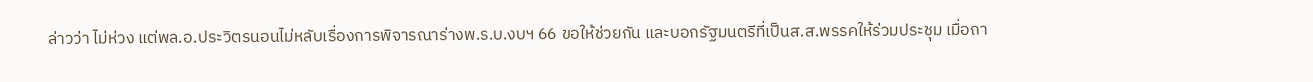ล่าวว่า ไม่ห่วง แต่พล.อ.ประวิตรนอนไม่หลับเรื่องการพิจารณาร่างพ.ร.บ.งบฯ 66 ขอให้ช่วยกัน และบอกรัฐมนตรีที่เป็นส.ส.พรรคให้ร่วมประชุม เมื่อถา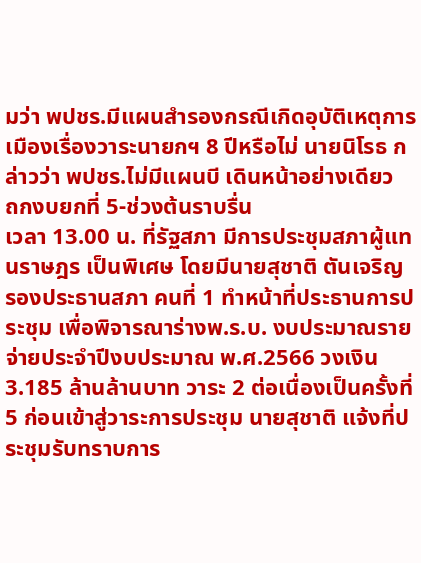มว่า พปชร.มีแผนสำรองกรณีเกิดอุบัติเหตุการเมืองเรื่องวาระนายกฯ 8 ปีหรือไม่ นายนิโรธ กล่าวว่า พปชร.ไม่มีแผนบี เดินหน้าอย่างเดียว
ถกงบยกที่ 5-ช่วงต้นราบรื่น
เวลา 13.00 น. ที่รัฐสภา มีการประชุมสภาผู้แทนราษฎร เป็นพิเศษ โดยมีนายสุชาติ ตันเจริญ รองประธานสภา คนที่ 1 ทำหน้าที่ประธานการประชุม เพื่อพิจารณาร่างพ.ร.บ. งบประมาณรายจ่ายประจำปีงบประมาณ พ.ศ.2566 วงเงิน 3.185 ล้านล้านบาท วาระ 2 ต่อเนื่องเป็นครั้งที่ 5 ก่อนเข้าสู่วาระการประชุม นายสุชาติ แจ้งที่ประชุมรับทราบการ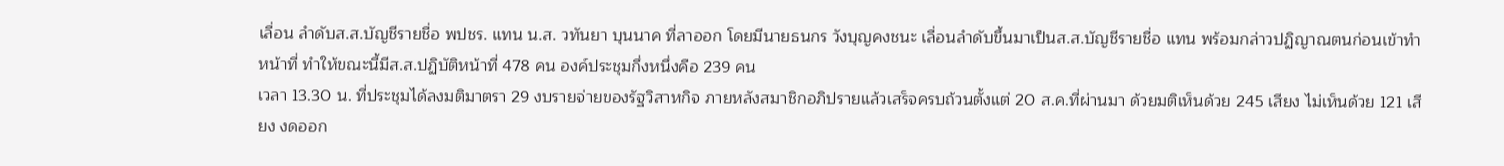เลื่อน ลำดับส.ส.บัญชีรายชื่อ พปชร. แทน น.ส. วทันยา บุนนาค ที่ลาออก โดยมีนายธนกร วังบุญคงชนะ เลื่อนลำดับขึ้นมาเป็นส.ส.บัญชีรายชื่อ แทน พร้อมกล่าวปฏิญาณตนก่อนเข้าทำหน้าที่ ทำให้ขณะนี้มีส.ส.ปฏิบัติหน้าที่ 478 คน องค์ประชุมกึ่งหนึ่งคือ 239 คน
เวลา 13.30 น. ที่ประชุมได้ลงมติมาตรา 29 งบรายจ่ายของรัฐวิสาหกิจ ภายหลังสมาชิกอภิปรายแล้วเสร็จครบถ้วนตั้งแต่ 20 ส.ค.ที่ผ่านมา ด้วยมติเห็นด้วย 245 เสียง ไม่เห็นด้วย 121 เสียง งดออก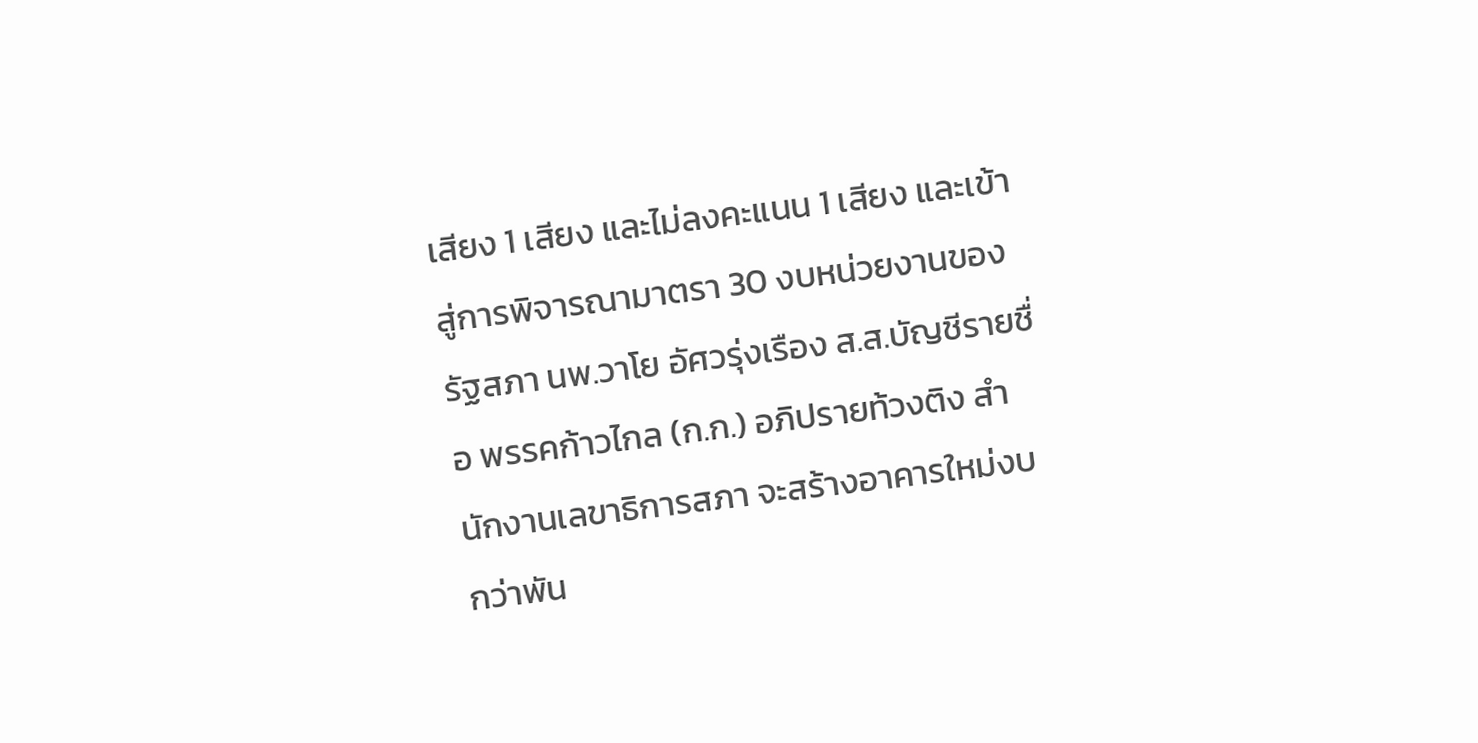เสียง 1 เสียง และไม่ลงคะแนน 1 เสียง และเข้าสู่การพิจารณามาตรา 30 งบหน่วยงานของรัฐสภา นพ.วาโย อัศวรุ่งเรือง ส.ส.บัญชีรายชื่อ พรรคก้าวไกล (ก.ก.) อภิปรายท้วงติง สำนักงานเลขาธิการสภา จะสร้างอาคารใหม่งบกว่าพัน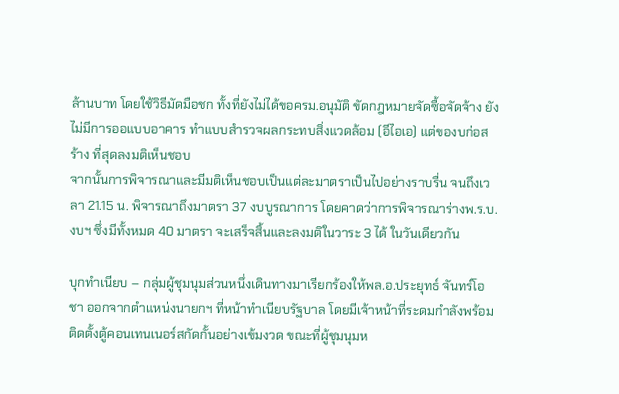ล้านบาท โดยใช้วิธีมัดมือชก ทั้งที่ยังไม่ได้ขอครม.อนุมัติ ขัดกฎหมายจัดซื้อจัดจ้าง ยังไม่มีการออแบบอาคาร ทำแบบสำรวจผลกระทบสิ่งแวดล้อม (อีไอเอ) แต่ของบก่อสร้าง ที่สุดลงมติเห็นชอบ
จากนั้นการพิจารณาและมีมติเห็นชอบเป็นแต่ละมาตราเป็นไปอย่างราบรื่น จนถึงเวลา 21.15 น. พิจารณาถึงมาตรา 37 งบบูรณาการ โดยคาดว่าการพิจารณาร่างพ.ร.บ.งบฯ ซึ่งมีทั้งหมด 40 มาตรา จะเสร็จสิ้นและลงมติในวาระ 3 ได้ ในวันเดียวกัน

บุกทำเนียบ – กลุ่มผู้ชุมนุมส่วนหนึ่งเดินทางมาเรียกร้องให้พล.อ.ประยุทธ์ จันทร์โอชา ออกจากตำแหน่งนายกฯ ที่หน้าทำเนียบรัฐบาล โดยมีเจ้าหน้าที่ระดมกำลังพร้อมติดตั้งตู้คอนเทนเนอร์สกัดกั้นอย่างเข้มงวด ขณะที่ผู้ชุมนุมห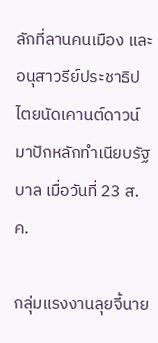ลักที่ลานคนเมือง และอนุสาวรีย์ประชาธิปไตยนัดเคานต์ดาวน์มาปักหลักทำเนียบรัฐบาล เมื่อวันที่ 23 ส.ค.

กลุ่มแรงงานลุยจี้นาย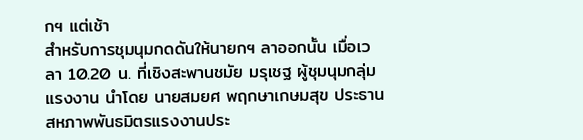กฯ แต่เช้า
สำหรับการชุมนุมกดดันให้นายกฯ ลาออกนั้น เมื่อเวลา 10.20 น. ที่เชิงสะพานชมัย มรุเชฐ ผู้ชุมนุมกลุ่มแรงงาน นำโดย นายสมยศ พฤกษาเกษมสุข ประธานสหภาพพันธมิตรแรงงานประ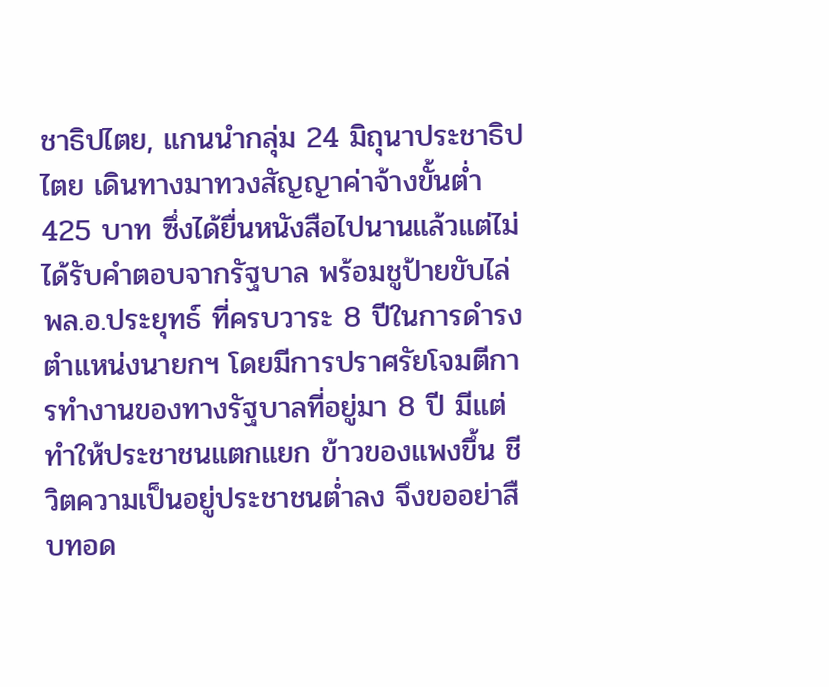ชาธิปไตย, แกนนำกลุ่ม 24 มิถุนาประชาธิปไตย เดินทางมาทวงสัญญาค่าจ้างขั้นต่ำ 425 บาท ซึ่งได้ยื่นหนังสือไปนานแล้วแต่ไม่ได้รับคำตอบจากรัฐบาล พร้อมชูป้ายขับไล่ พล.อ.ประยุทธ์ ที่ครบวาระ 8 ปีในการดำรงตำแหน่งนายกฯ โดยมีการปราศรัยโจมตีการทำงานของทางรัฐบาลที่อยู่มา 8 ปี มีแต่ทำให้ประชาชนแตกแยก ข้าวของแพงขึ้น ชีวิตความเป็นอยู่ประชาชนต่ำลง จึงขออย่าสืบทอด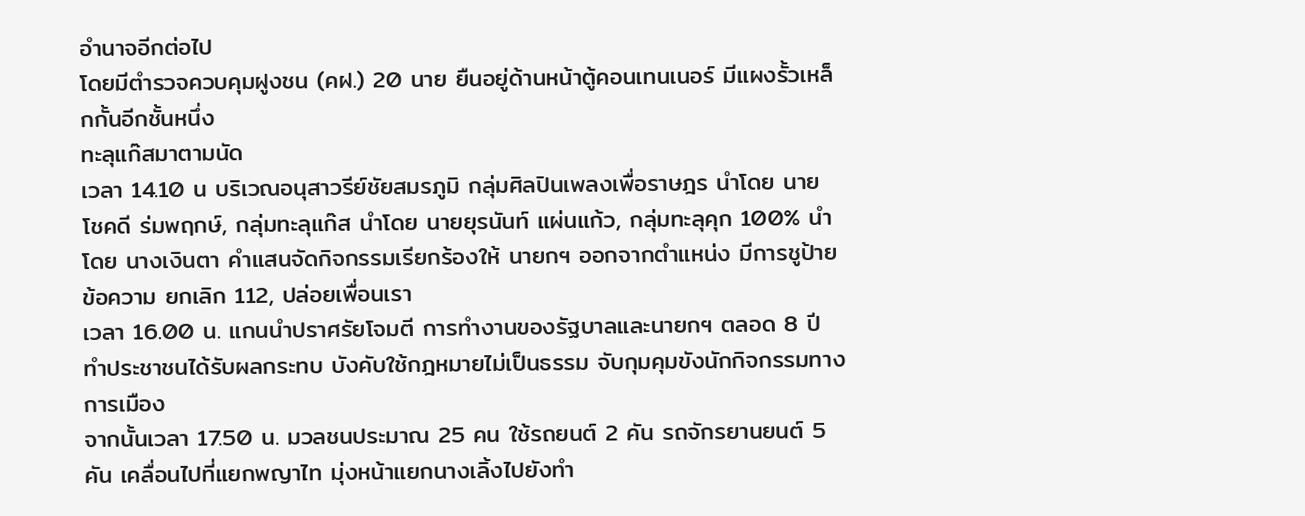อำนาจอีกต่อไป
โดยมีตำรวจควบคุมฝูงชน (คฝ.) 20 นาย ยืนอยู่ด้านหน้าตู้คอนเทนเนอร์ มีแผงรั้วเหล็กกั้นอีกชั้นหนึ่ง
ทะลุแก๊สมาตามนัด
เวลา 14.10 น บริเวณอนุสาวรีย์ชัยสมรภูมิ กลุ่มศิลปินเพลงเพื่อราษฎร นำโดย นาย โชคดี ร่มพฤกษ์, กลุ่มทะลุแก๊ส นำโดย นายยุรนันท์ แผ่นแก้ว, กลุ่มทะลุคุก 100% นำโดย นางเงินตา คำแสนจัดกิจกรรมเรียกร้องให้ นายกฯ ออกจากตำแหน่ง มีการชูป้ายข้อความ ยกเลิก 112, ปล่อยเพื่อนเรา
เวลา 16.00 น. แกนนำปราศรัยโจมตี การทำงานของรัฐบาลและนายกฯ ตลอด 8 ปี ทำประชาชนได้รับผลกระทบ บังคับใช้กฎหมายไม่เป็นธรรม จับกุมคุมขังนักกิจกรรมทางการเมือง
จากนั้นเวลา 17.50 น. มวลชนประมาณ 25 คน ใช้รถยนต์ 2 คัน รถจักรยานยนต์ 5 คัน เคลื่อนไปที่แยกพญาไท มุ่งหน้าแยกนางเลิ้งไปยังทำ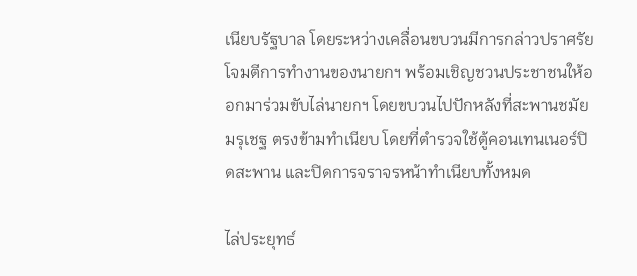เนียบรัฐบาล โดยระหว่างเคลื่อนขบวนมีการกล่าวปราศรัยโจมตีการทำงานของนายกฯ พร้อมเชิญชวนประชาชนให้ออกมาร่วมขับไล่นายกฯ โดยขบวนไปปักหลังที่สะพานชมัยมรุเชฐ ตรงข้ามทำเนียบ โดยที่ตำรวจใช้ตู้คอนเทนเนอร์ปิดสะพาน และปิดการจราจรหน้าทำเนียบทั้งหมด

ไล่ประยุทธ์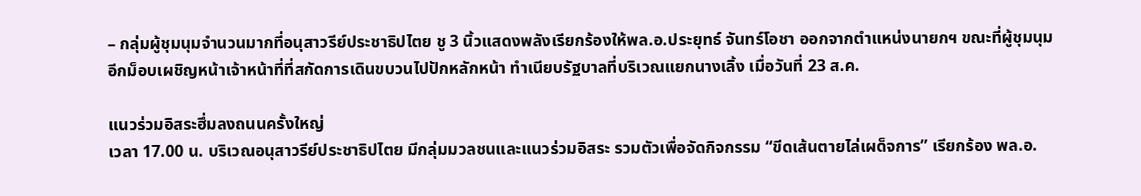– กลุ่มผู้ชุมนุมจำนวนมากที่อนุสาวรีย์ประชาธิปไตย ชู 3 นิ้วแสดงพลังเรียกร้องให้พล.อ.ประยุทธ์ จันทร์โอชา ออกจากตำแหน่งนายกฯ ขณะที่ผู้ชุมนุมอีกม็อบเผชิญหน้าเจ้าหน้าที่ที่สกัดการเดินขบวนไปปักหลักหน้า ทำเนียบรัฐบาลที่บริเวณแยกนางเลิ้ง เมื่อวันที่ 23 ส.ค.

แนวร่วมอิสระฮึ่มลงถนนครั้งใหญ่
เวลา 17.00 น. บริเวณอนุสาวรีย์ประชาธิปไตย มีกลุ่มมวลชนและแนวร่วมอิสระ รวมตัวเพื่อจัดกิจกรรม “ขีดเส้นตายไล่เผด็จการ” เรียกร้อง พล.อ.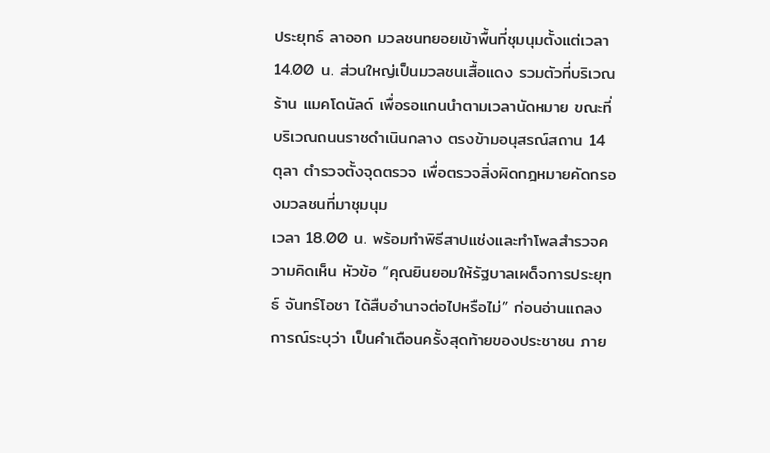ประยุทธ์ ลาออก มวลชนทยอยเข้าพื้นที่ชุมนุมตั้งแต่เวลา 14.00 น. ส่วนใหญ่เป็นมวลชนเสื้อแดง รวมตัวที่บริเวณร้าน แมคโดนัลด์ เพื่อรอแกนนำตามเวลานัดหมาย ขณะที่บริเวณถนนราชดำเนินกลาง ตรงข้ามอนุสรณ์สถาน 14 ตุลา ตำรวจตั้งจุดตรวจ เพื่อตรวจสิ่งผิดกฎหมายคัดกรองมวลชนที่มาชุมนุม
เวลา 18.00 น. พร้อมทำพิธีสาปแช่งและทำโพลสำรวจความคิดเห็น หัวข้อ “คุณยินยอมให้รัฐบาลเผด็จการประยุทธ์ จันทร์โอชา ได้สืบอำนาจต่อไปหรือไม่” ก่อนอ่านแถลงการณ์ระบุว่า เป็นคำเตือนครั้งสุดท้ายของประชาชน ภาย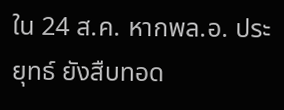ใน 24 ส.ค. หากพล.อ. ประยุทธ์ ยังสืบทอด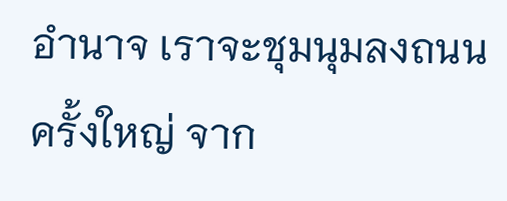อำนาจ เราจะชุมนุมลงถนนครั้งใหญ่ จาก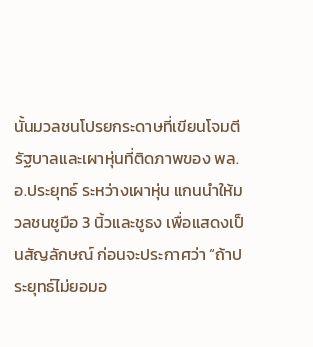นั้นมวลชนโปรยกระดาษที่เขียนโจมตีรัฐบาลและเผาหุ่นที่ติดภาพของ พล.อ.ประยุทธ์ ระหว่างเผาหุ่น แกนนำให้มวลชนชูมือ 3 นิ้วและชูธง เพื่อแสดงเป็นสัญลักษณ์ ก่อนจะประกาศว่า “ถ้าประยุทธ์ไม่ยอมอ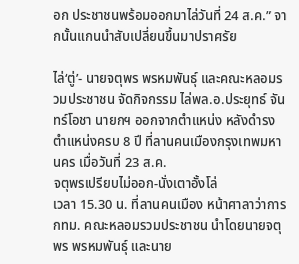อก ประชาชนพร้อมออกมาไล่วันที่ 24 ส.ค.” จากนั้นแกนนำสับเปลี่ยนขึ้นมาปราศรัย

ไล่‘ตู่’- นายจตุพร พรหมพันธุ์ และคณะหลอมรวมประชาชน จัดกิจกรรม ไล่พล.อ.ประยุทธ์ จันทร์โอชา นายกฯ ออกจากตำแหน่ง หลังดำรงตำแหน่งครบ 8 ปี ที่ลานคนเมืองกรุงเทพมหานคร เมื่อวันที่ 23 ส.ค.
จตุพรเปรียบไม่ออก-นั่งเตาอั้งโล่
เวลา 15.30 น. ที่ลานคนเมือง หน้าศาลาว่าการ กทม. คณะหลอมรวมประชาชน นำโดยนายจตุพร พรหมพันธุ์ และนาย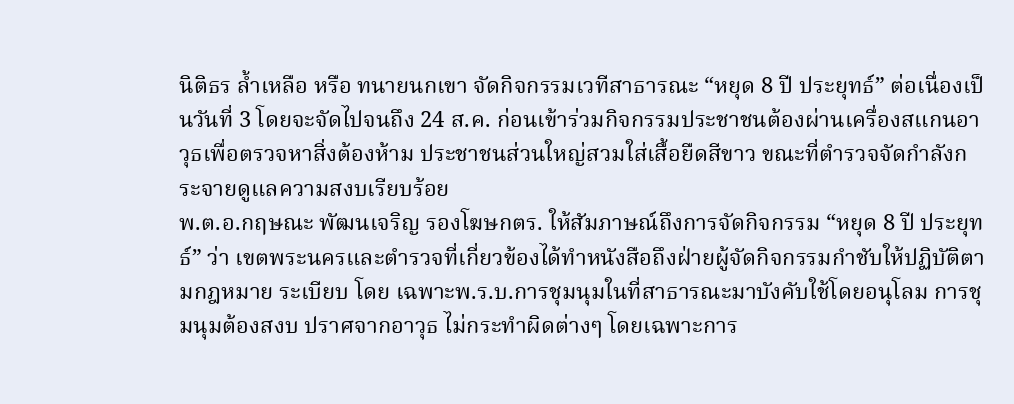นิติธร ล้ำเหลือ หรือ ทนายนกเขา จัดกิจกรรมเวทีสาธารณะ “หยุด 8 ปี ประยุทธ์” ต่อเนื่องเป็นวันที่ 3 โดยจะจัดไปจนถึง 24 ส.ค. ก่อนเข้าร่วมกิจกรรมประชาชนต้องผ่านเครื่องสแกนอาวุธเพื่อตรวจหาสิ่งต้องห้าม ประชาชนส่วนใหญ่สวมใส่เสื้อยืดสีขาว ขณะที่ตำรวจจัดกำลังกระจายดูแลความสงบเรียบร้อย
พ.ต.อ.กฤษณะ พัฒนเจริญ รองโฆษกตร. ให้สัมภาษณ์ถึงการจัดกิจกรรม “หยุด 8 ปี ประยุทธ์” ว่า เขตพระนครและตำรวจที่เกี่ยวข้องได้ทำหนังสือถึงฝ่ายผู้จัดกิจกรรมกำชับให้ปฏิบัติตามกฎหมาย ระเบียบ โดย เฉพาะพ.ร.บ.การชุมนุมในที่สาธารณะมาบังคับใช้โดยอนุโลม การชุมนุมต้องสงบ ปราศจากอาวุธ ไม่กระทำผิดต่างๆ โดยเฉพาะการ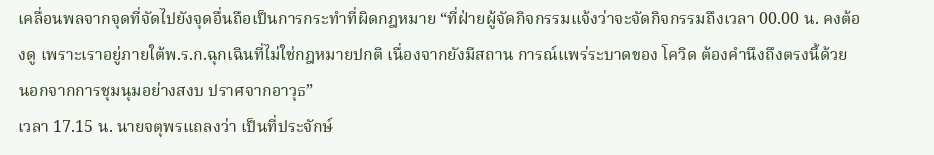เคลื่อนพลจากจุดที่จัดไปยังจุดอื่นถือเป็นการกระทำที่ผิดกฎหมาย “ที่ฝ่ายผู้จัดกิจกรรมแจ้งว่าจะจัดกิจกรรมถึงเวลา 00.00 น. คงต้องดู เพราะเราอยู่ภายใต้พ.ร.ก.ฉุกเฉินที่ไม่ใช่กฎหมายปกติ เนื่องจากยังมีสถาน การณ์แพร่ระบาดของ โควิด ต้องคำนึงถึงตรงนี้ด้วย นอกจากการชุมนุมอย่างสงบ ปราศจากอาวุธ”
เวลา 17.15 น. นายจตุพรแถลงว่า เป็นที่ประจักษ์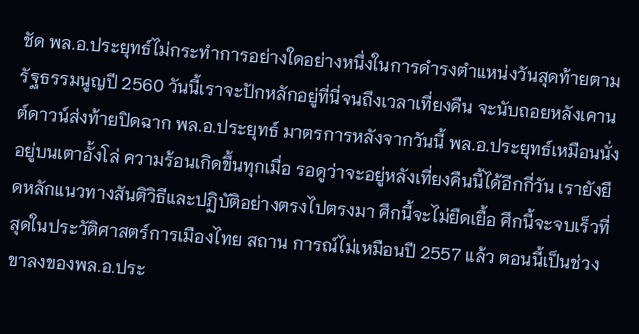ชัด พล.อ.ประยุทธ์ไม่กระทำการอย่างใดอย่างหนึ่งในการดำรงตำแหน่งวันสุดท้ายตามรัฐธรรมนูญปี 2560 วันนี้เราจะปักหลักอยู่ที่นี่จนถึงเวลาเที่ยงคืน จะนับถอยหลังเคานต์ดาวน์ส่งท้ายปิดฉาก พล.อ.ประยุทธ์ มาตรการหลังจากวันนี้ พล.อ.ประยุทธ์เหมือนนั่งอยู่บนเตาอั้งโล่ ความร้อนเกิดขึ้นทุกเมื่อ รอดูว่าจะอยู่หลังเที่ยงคืนนี้ได้อีกกี่วัน เรายังยึดหลักแนวทางสันติวิธีและปฏิบัติอย่างตรงไปตรงมา ศึกนี้จะไม่ยืดเยื้อ ศึกนี้จะจบเร็วที่สุดในประวัติศาสตร์การเมืองไทย สถาน การณ์ไม่เหมือนปี 2557 แล้ว ตอนนี้เป็นช่วงขาลงของพล.อ.ประ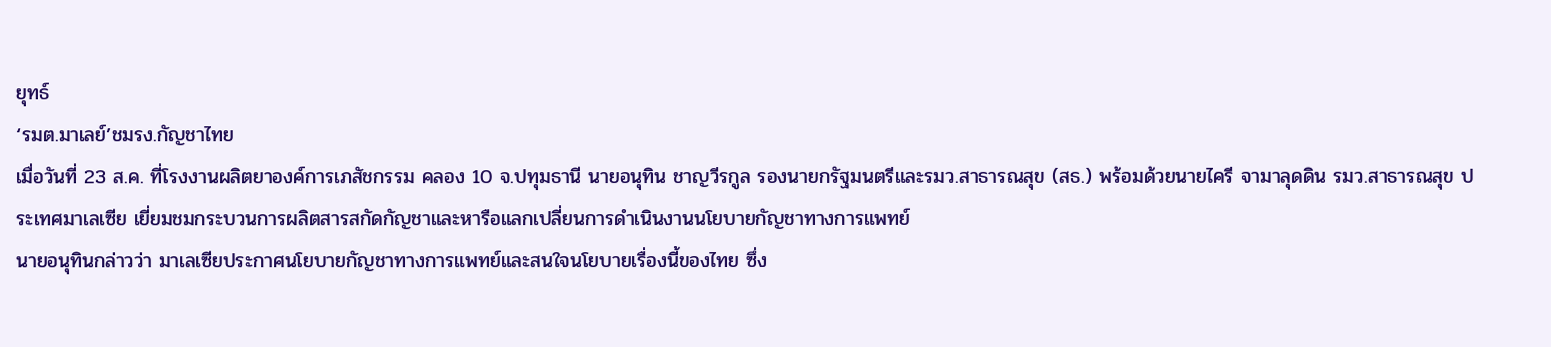ยุทธ์
‘รมต.มาเลย์’ชมรง.กัญชาไทย
เมื่อวันที่ 23 ส.ค. ที่โรงงานผลิตยาองค์การเภสัชกรรม คลอง 10 จ.ปทุมธานี นายอนุทิน ชาญวีรกูล รองนายกรัฐมนตรีและรมว.สาธารณสุข (สธ.) พร้อมด้วยนายไครี จามาลุดดิน รมว.สาธารณสุข ประเทศมาเลเซีย เยี่ยมชมกระบวนการผลิตสารสกัดกัญชาและหารือแลกเปลี่ยนการดำเนินงานนโยบายกัญชาทางการแพทย์
นายอนุทินกล่าวว่า มาเลเซียประกาศนโยบายกัญชาทางการแพทย์และสนใจนโยบายเรื่องนี้ของไทย ซึ่ง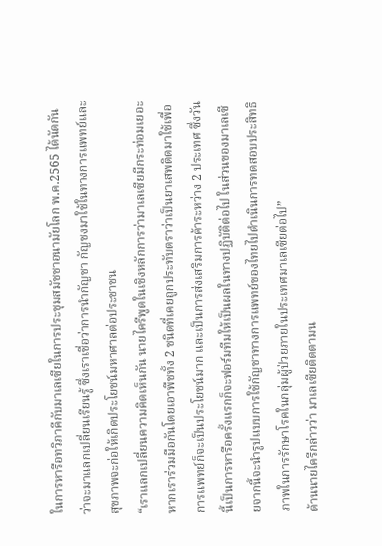ในการหารือทวิภาคีกับมาเลเซียในการประชุมสมัชชาอนามัยโลก พ.ค.2565 ได้นัดกันว่าจะมาแลกเปลี่ยนเรียนรู้ ซึ่งเราเชื่อว่าการนำกัญชา กัญชงมาใช้ในทางการแพทย์และสุขภาพจะก่อให้เกิดประโยชน์มหาศาลต่อประชาชน
“เราแลกเปลี่ยนความคิดเห็นกัน นายไครีพูดในเชิงหลักการว่ามาเลเซียมีกระท่อมเยอะ หากเราร่วมมือกันโดยเอาพืชทั้ง 2 ชนิดที่เคยถูกประทับตราว่าเป็นยาเสพติดมาใช้เพื่อการแพทย์ก็จะเป็นประโยชน์มาก และเป็นการส่งเสริมการค้าระหว่าง 2 ประเทศ ซึ่งวันนี้เป็นการหารือครั้งแรกก็จะฟอร์มทีมให้เป็นผลในทางปฏิบัติต่อไป ในส่วนของมาเลเซียจากนี้จะนำรูปแบบการใช้กัญชาทางการแพทย์ของไทยไปดำเนินการทดสอบประสิทธิภาพในการรักษาโรคในกลุ่มผู้ป่วยภายในประเทศมาเลเซียต่อไป”
ด้านนายไครีกล่าวว่า มาเลเซียติดตามน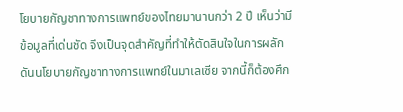โยบายกัญชาทางการแพทย์ของไทยมานานกว่า 2 ปี เห็นว่ามีข้อมูลที่เด่นชัด จึงเป็นจุดสำคัญที่ทำให้ตัดสินใจในการผลักดันนโยบายกัญชาทางการแพทย์ในมาเลเซีย จากนี้ก็ต้องศึก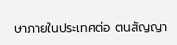ษาภายในประเทศต่อ ตนสัญญา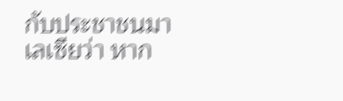กับประชาชนมาเลเซียว่า หาก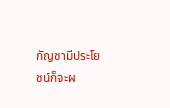กัญชามีประโยชน์ก็จะผ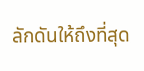ลักดันให้ถึงที่สุด